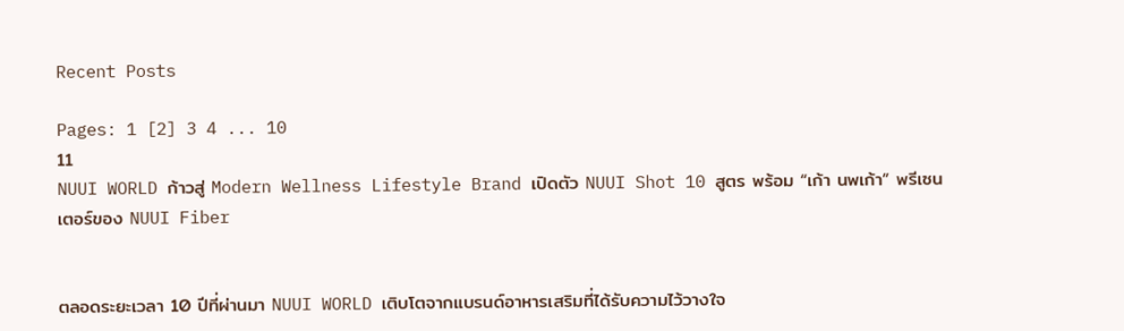Recent Posts

Pages: 1 [2] 3 4 ... 10
11
NUUI WORLD ก้าวสู่ Modern Wellness Lifestyle Brand เปิดตัว NUUI Shot 10 สูตร พร้อม “เก้า นพเก้า” พรีเซนเตอร์ของ NUUI Fiber


ตลอดระยะเวลา 10 ปีที่ผ่านมา NUUI WORLD เติบโตจากแบรนด์อาหารเสริมที่ได้รับความไว้วางใจ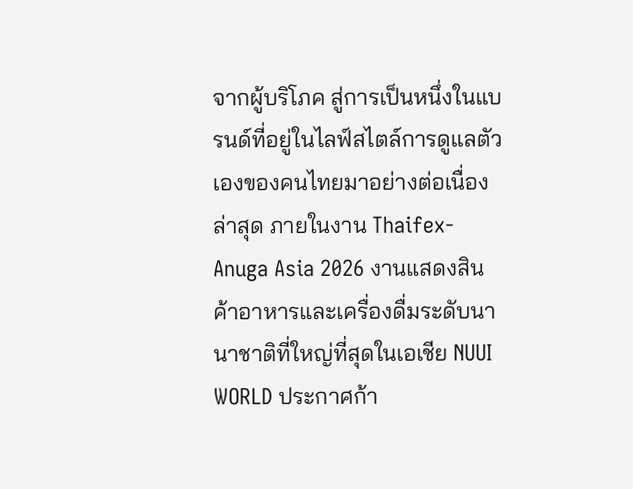จากผู้บริโภค สู่การเป็นหนึ่งในแบรนด์ที่อยู่ในไลฟ์สไตล์การดูแลตัวเองของคนไทยมาอย่างต่อเนื่อง ล่าสุด ภายในงาน Thaifex-Anuga Asia 2026 งานแสดงสินค้าอาหารและเครื่องดื่มระดับนานาชาติที่ใหญ่ที่สุดในเอเชีย NUUI WORLD ประกาศก้า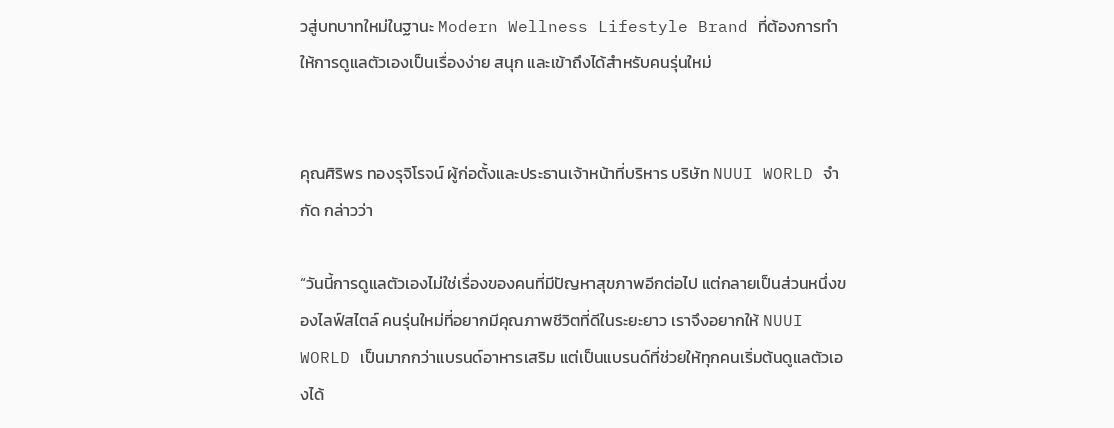วสู่บทบาทใหม่ในฐานะ Modern Wellness Lifestyle Brand ที่ต้องการทำให้การดูแลตัวเองเป็นเรื่องง่าย สนุก และเข้าถึงได้สำหรับคนรุ่นใหม่


คุณศิริพร ทองรุจิโรจน์ ผู้ก่อตั้งและประธานเจ้าหน้าที่บริหาร บริษัท NUUI WORLD จำกัด กล่าวว่า

“วันนี้การดูแลตัวเองไม่ใช่เรื่องของคนที่มีปัญหาสุขภาพอีกต่อไป แต่กลายเป็นส่วนหนึ่งของไลฟ์สไตล์ คนรุ่นใหม่ที่อยากมีคุณภาพชีวิตที่ดีในระยะยาว เราจึงอยากให้ NUUI WORLD เป็นมากกว่าแบรนด์อาหารเสริม แต่เป็นแบรนด์ที่ช่วยให้ทุกคนเริ่มต้นดูแลตัวเองได้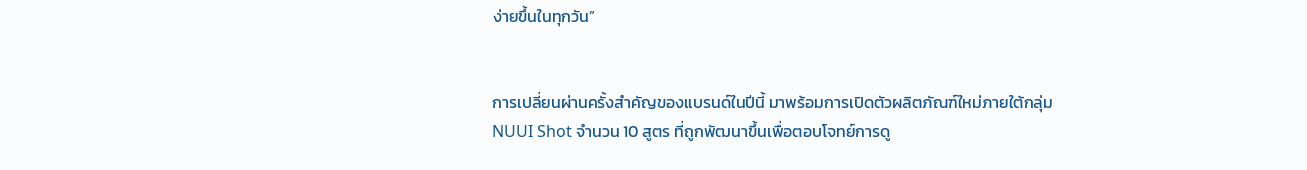ง่ายขึ้นในทุกวัน”


การเปลี่ยนผ่านครั้งสำคัญของแบรนด์ในปีนี้ มาพร้อมการเปิดตัวผลิตภัณฑ์ใหม่ภายใต้กลุ่ม NUUI Shot จำนวน 10 สูตร ที่ถูกพัฒนาขึ้นเพื่อตอบโจทย์การดู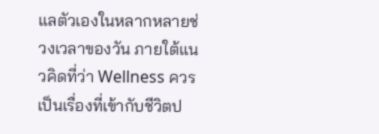แลตัวเองในหลากหลายช่วงเวลาของวัน ภายใต้แนวคิดที่ว่า Wellness ควรเป็นเรื่องที่เข้ากับชีวิตป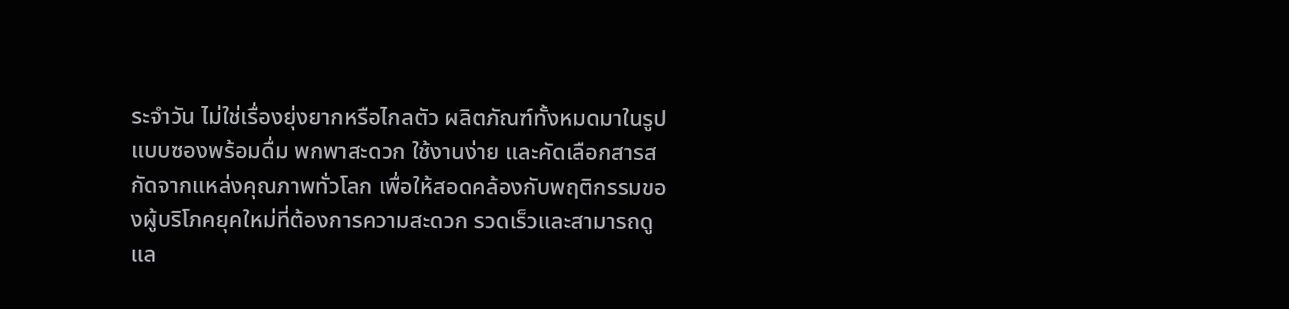ระจำวัน ไม่ใช่เรื่องยุ่งยากหรือไกลตัว ผลิตภัณฑ์ทั้งหมดมาในรูปแบบซองพร้อมดื่ม พกพาสะดวก ใช้งานง่าย และคัดเลือกสารสกัดจากแหล่งคุณภาพทั่วโลก เพื่อให้สอดคล้องกับพฤติกรรมของผู้บริโภคยุคใหม่ที่ต้องการความสะดวก รวดเร็วและสามารถดูแล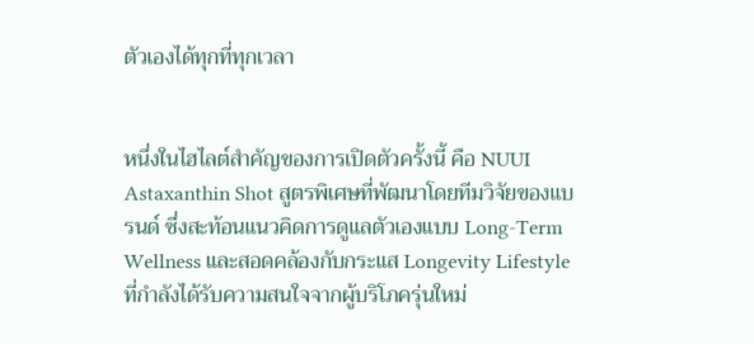ตัวเองได้ทุกที่ทุกเวลา


หนึ่งในไฮไลต์สำคัญของการเปิดตัวครั้งนี้ คือ NUUI Astaxanthin Shot สูตรพิเศษที่พัฒนาโดยทีมวิจัยของแบรนด์ ซึ่งสะท้อนแนวคิดการดูแลตัวเองแบบ Long-Term Wellness และสอดคล้องกับกระแส Longevity Lifestyle ที่กำลังได้รับความสนใจจากผู้บริโภครุ่นใหม่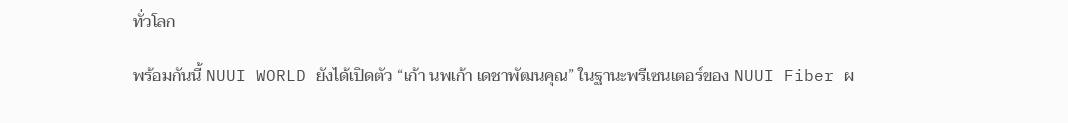ทั่วโลก

พร้อมกันนี้ NUUI WORLD ยังได้เปิดตัว “เก้า นพเก้า เดชาพัฒนคุณ” ในฐานะพรีเซนเตอร์ของ NUUI Fiber ผ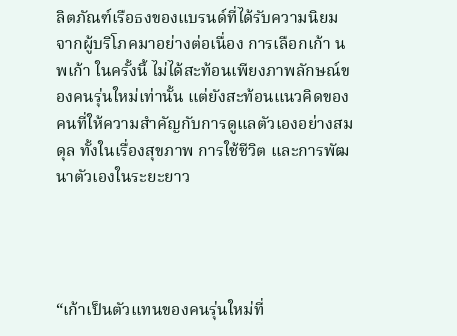ลิตภัณฑ์เรือธงของแบรนด์ที่ได้รับความนิยมจากผู้บริโภคมาอย่างต่อเนื่อง การเลือกเก้า นพเก้า ในครั้งนี้ ไม่ได้สะท้อนเพียงภาพลักษณ์ของคนรุ่นใหม่เท่านั้น แต่ยังสะท้อนแนวคิดของคนที่ให้ความสำคัญกับการดูแลตัวเองอย่างสมดุล ทั้งในเรื่องสุขภาพ การใช้ชีวิต และการพัฒนาตัวเองในระยะยาว




“เก้าเป็นตัวแทนของคนรุ่นใหม่ที่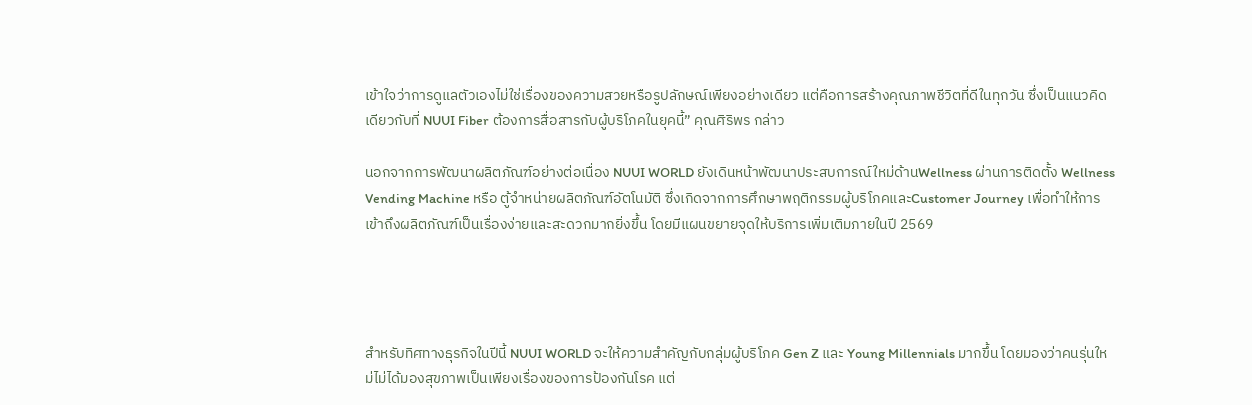เข้าใจว่าการดูแลตัวเองไม่ใช่เรื่องของความสวยหรือรูปลักษณ์เพียงอย่างเดียว แต่คือการสร้างคุณภาพชีวิตที่ดีในทุกวัน ซึ่งเป็นแนวคิดเดียวกับที่ NUUI Fiber ต้องการสื่อสารกับผู้บริโภคในยุคนี้” คุณศิริพร กล่าว

นอกจากการพัฒนาผลิตภัณฑ์อย่างต่อเนื่อง NUUI WORLD ยังเดินหน้าพัฒนาประสบการณ์ใหม่ด้านWellness ผ่านการติดตั้ง Wellness Vending Machine หรือ ตู้จำหน่ายผลิตภัณฑ์อัตโนมัติ ซึ่งเกิดจากการศึกษาพฤติกรรมผู้บริโภคและCustomer Journey เพื่อทำให้การเข้าถึงผลิตภัณฑ์เป็นเรื่องง่ายและสะดวกมากยิ่งขึ้น โดยมีแผนขยายจุดให้บริการเพิ่มเติมภายในปี 2569




สำหรับทิศทางธุรกิจในปีนี้ NUUI WORLD จะให้ความสำคัญกับกลุ่มผู้บริโภค Gen Z และ Young Millennials มากขึ้น โดยมองว่าคนรุ่นใหม่ไม่ได้มองสุขภาพเป็นเพียงเรื่องของการป้องกันโรค แต่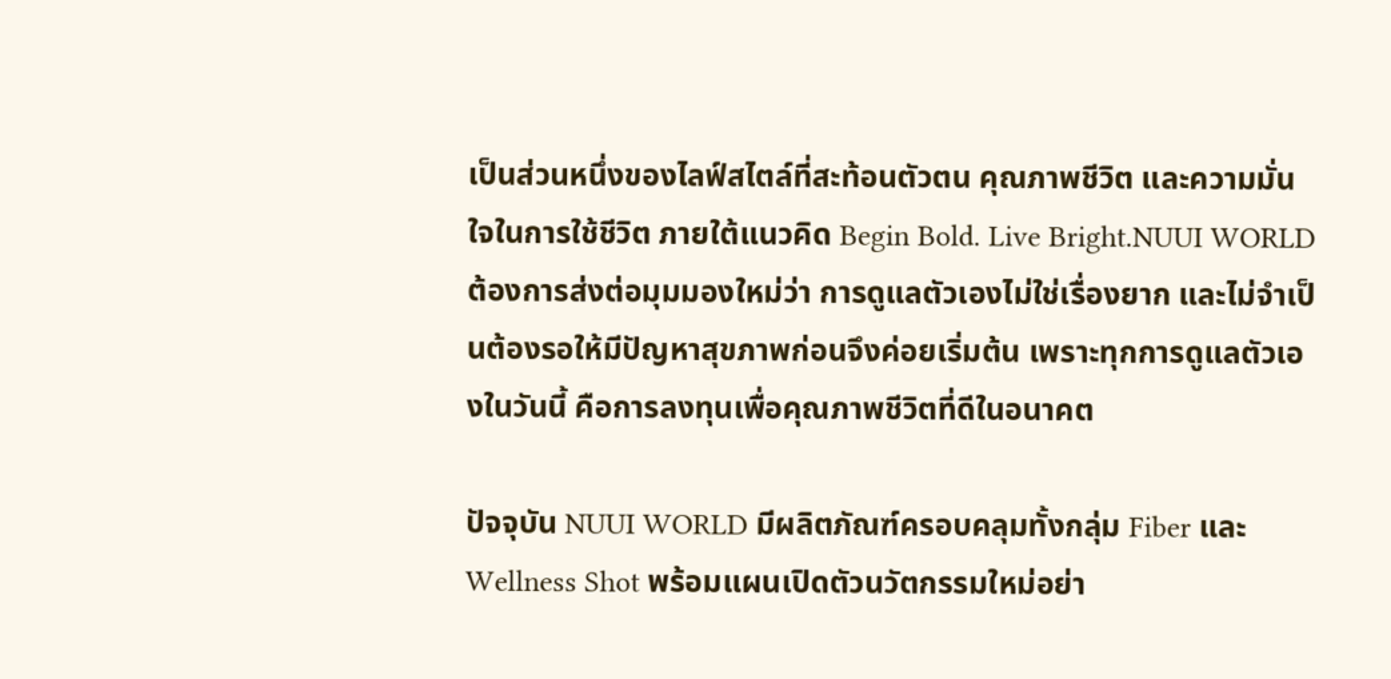เป็นส่วนหนึ่งของไลฟ์สไตล์ที่สะท้อนตัวตน คุณภาพชีวิต และความมั่นใจในการใช้ชีวิต ภายใต้แนวคิด Begin Bold. Live Bright.NUUI WORLD ต้องการส่งต่อมุมมองใหม่ว่า การดูแลตัวเองไม่ใช่เรื่องยาก และไม่จำเป็นต้องรอให้มีปัญหาสุขภาพก่อนจึงค่อยเริ่มต้น เพราะทุกการดูแลตัวเองในวันนี้ คือการลงทุนเพื่อคุณภาพชีวิตที่ดีในอนาคต

ปัจจุบัน NUUI WORLD มีผลิตภัณฑ์ครอบคลุมทั้งกลุ่ม Fiber และ Wellness Shot พร้อมแผนเปิดตัวนวัตกรรมใหม่อย่า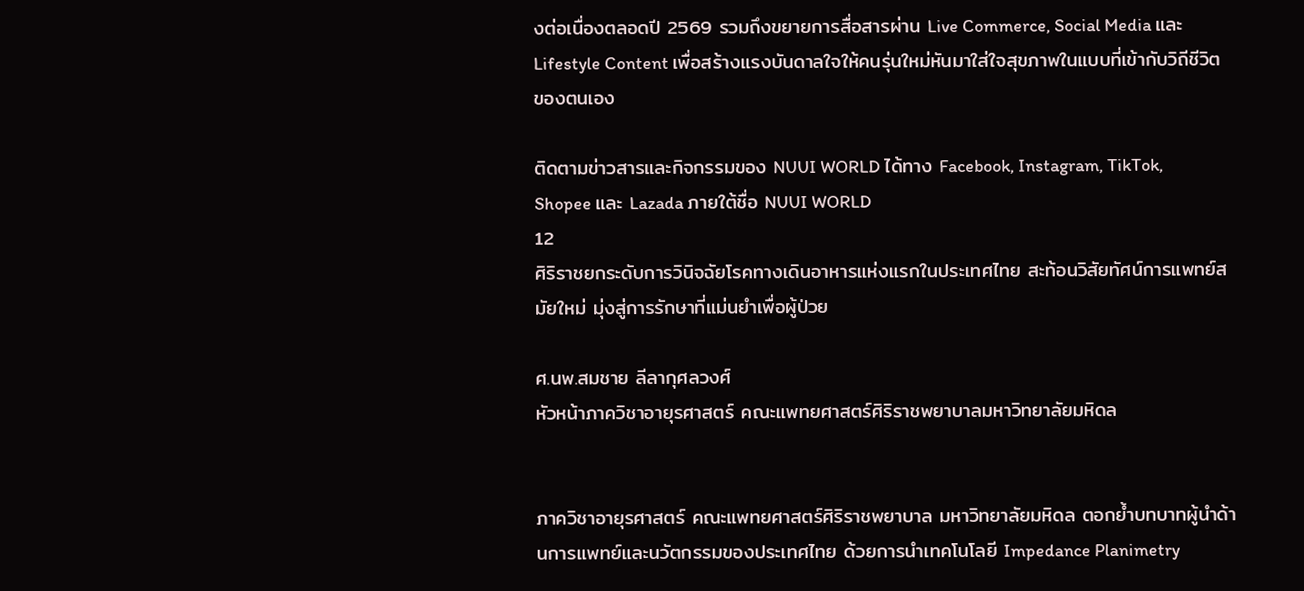งต่อเนื่องตลอดปี 2569 รวมถึงขยายการสื่อสารผ่าน Live Commerce, Social Media และ Lifestyle Content เพื่อสร้างแรงบันดาลใจให้คนรุ่นใหม่หันมาใส่ใจสุขภาพในแบบที่เข้ากับวิถีชีวิตของตนเอง

ติดตามข่าวสารและกิจกรรมของ NUUI WORLD ได้ทาง Facebook, Instagram, TikTok, Shopee และ Lazada ภายใต้ชื่อ NUUI WORLD
12
ศิริราชยกระดับการวินิจฉัยโรคทางเดินอาหารแห่งแรกในประเทศไทย สะท้อนวิสัยทัศน์การแพทย์สมัยใหม่ มุ่งสู่การรักษาที่แม่นยำเพื่อผู้ป่วย

ศ.นพ.สมชาย ลีลากุศลวงศ์
หัวหน้าภาควิชาอายุรศาสตร์ คณะแพทยศาสตร์ศิริราชพยาบาลมหาวิทยาลัยมหิดล


ภาควิชาอายุรศาสตร์ คณะแพทยศาสตร์ศิริราชพยาบาล มหาวิทยาลัยมหิดล ตอกย้ำบทบาทผู้นำด้านการแพทย์และนวัตกรรมของประเทศไทย ด้วยการนำเทคโนโลยี Impedance Planimetry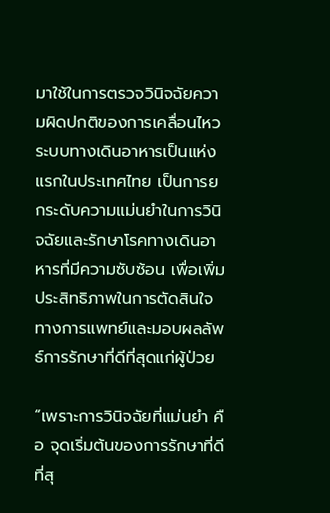มาใช้ในการตรวจวินิจฉัยความผิดปกติของการเคลื่อนไหวระบบทางเดินอาหารเป็นแห่งแรกในประเทศไทย เป็นการยกระดับความแม่นยำในการวินิจฉัยและรักษาโรคทางเดินอาหารที่มีความซับซ้อน เพื่อเพิ่มประสิทธิภาพในการตัดสินใจทางการแพทย์และมอบผลลัพธ์การรักษาที่ดีที่สุดแก่ผู้ป่วย

“เพราะการวินิจฉัยที่แม่นยำ คือ จุดเริ่มต้นของการรักษาที่ดีที่สุ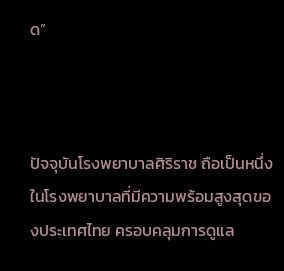ด”



ปัจจุบันโรงพยาบาลศิริราช ถือเป็นหนึ่งในโรงพยาบาลที่มีความพร้อมสูงสุดของประเทศไทย ครอบคลุมการดูแล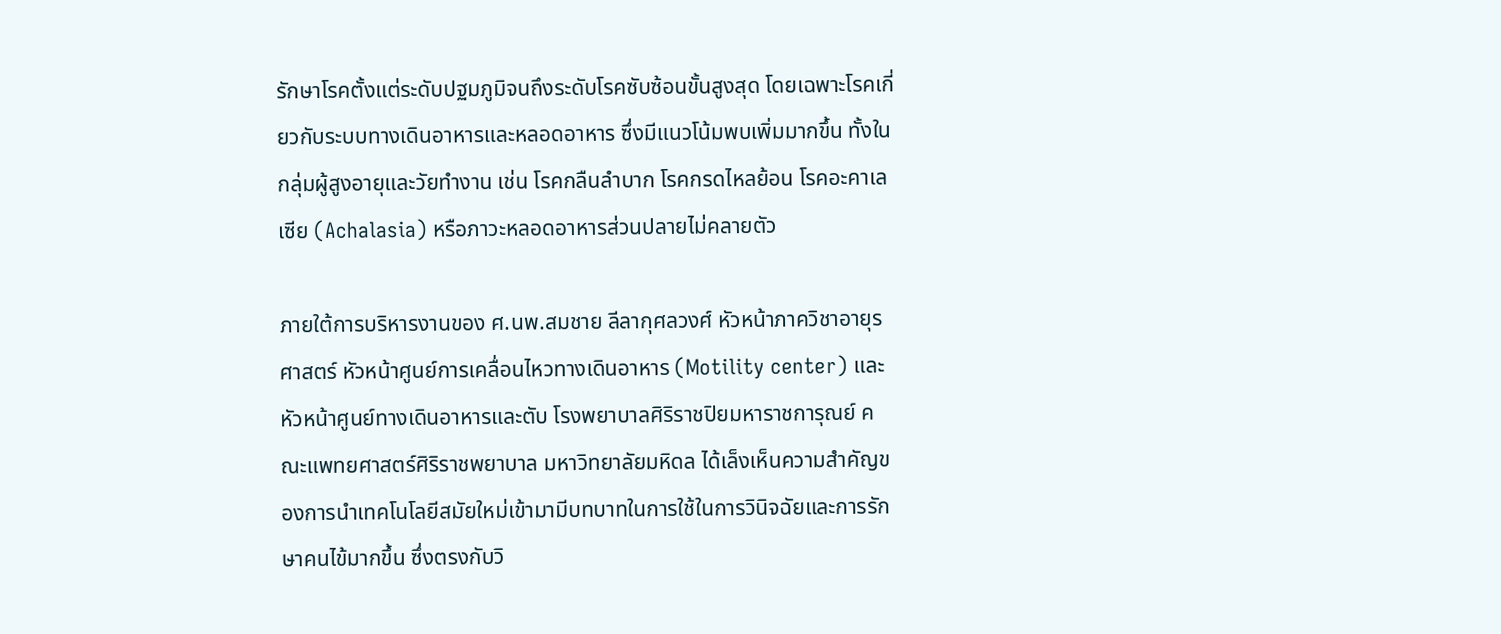รักษาโรคตั้งแต่ระดับปฐมภูมิจนถึงระดับโรคซับซ้อนขั้นสูงสุด โดยเฉพาะโรคเกี่ยวกับระบบทางเดินอาหารและหลอดอาหาร ซึ่งมีแนวโน้มพบเพิ่มมากขึ้น ทั้งในกลุ่มผู้สูงอายุและวัยทำงาน เช่น โรคกลืนลำบาก โรคกรดไหลย้อน โรคอะคาเลเซีย (Achalasia) หรือภาวะหลอดอาหารส่วนปลายไม่คลายตัว

ภายใต้การบริหารงานของ ศ.นพ.สมชาย ลีลากุศลวงศ์ หัวหน้าภาควิชาอายุรศาสตร์ หัวหน้าศูนย์การเคลื่อนไหวทางเดินอาหาร (Motility center) และหัวหน้าศูนย์ทางเดินอาหารและตับ โรงพยาบาลศิริราชปิยมหาราชการุณย์ คณะแพทยศาสตร์ศิริราชพยาบาล มหาวิทยาลัยมหิดล ได้เล็งเห็นความสำคัญของการนำเทคโนโลยีสมัยใหม่เข้ามามีบทบาทในการใช้ในการวินิจฉัยและการรักษาคนไข้มากขึ้น ซึ่งตรงกับวิ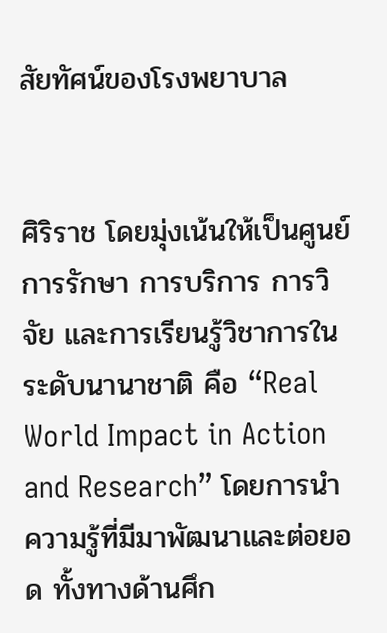สัยทัศน์ของโรงพยาบาล


ศิริราช โดยมุ่งเน้นให้เป็นศูนย์การรักษา การบริการ การวิจัย และการเรียนรู้วิชาการในระดับนานาชาติ คือ “Real World Impact in Action and Research” โดยการนำความรู้ที่มีมาพัฒนาและต่อยอด ทั้งทางด้านศึก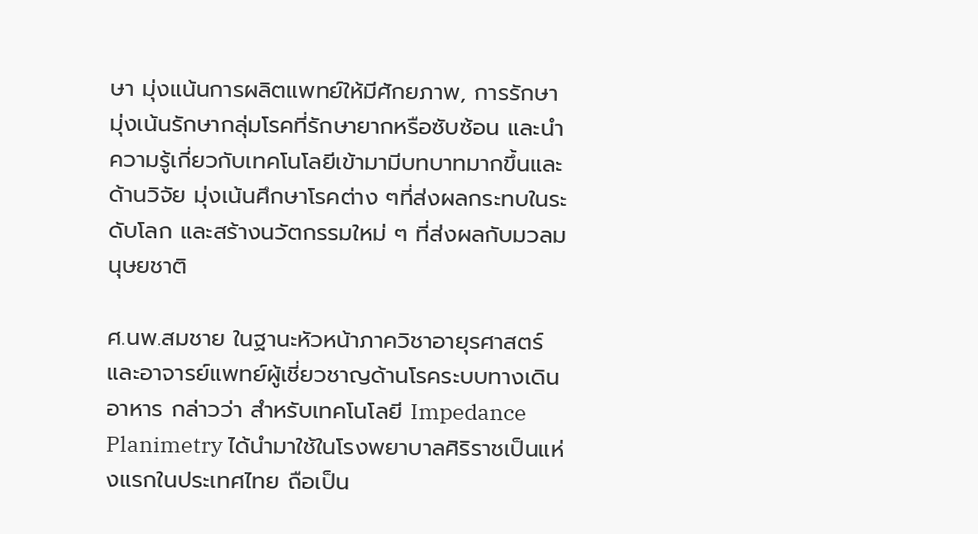ษา มุ่งแน้นการผลิตแพทย์ให้มีศักยภาพ, การรักษา มุ่งเน้นรักษากลุ่มโรคที่รักษายากหรือซับซ้อน และนำความรู้เกี่ยวกับเทคโนโลยีเข้ามามีบทบาทมากขึ้นและด้านวิจัย มุ่งเน้นศึกษาโรคต่าง ๆที่ส่งผลกระทบในระดับโลก และสร้างนวัตกรรมใหม่ ๆ ที่ส่งผลกับมวลมนุษยชาติ

ศ.นพ.สมชาย ในฐานะหัวหน้าภาควิชาอายุรศาสตร์และอาจารย์แพทย์ผู้เชี่ยวชาญด้านโรคระบบทางเดินอาหาร กล่าวว่า สำหรับเทคโนโลยี Impedance Planimetry ได้นำมาใช้ในโรงพยาบาลศิริราชเป็นแห่งแรกในประเทศไทย ถือเป็น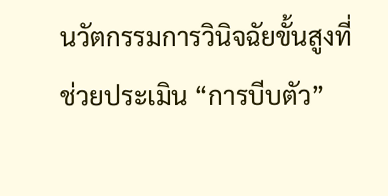นวัตกรรมการวินิจฉัยขั้นสูงที่ช่วยประเมิน “การบีบตัว”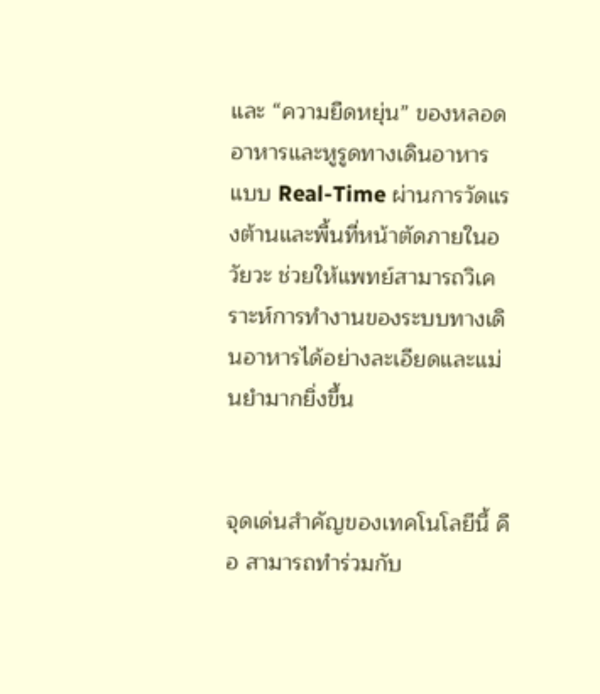และ “ความยืดหยุ่น” ของหลอดอาหารและหูรูดทางเดินอาหารแบบ Real-Time ผ่านการวัดแรงต้านและพื้นที่หน้าตัดภายในอวัยวะ ช่วยให้แพทย์สามารถวิเคราะห์การทำงานของระบบทางเดินอาหารได้อย่างละเอียดและแม่นยำมากยิ่งขึ้น


จุดเด่นสำคัญของเทคโนโลยีนี้ คือ สามารถทำร่วมกับ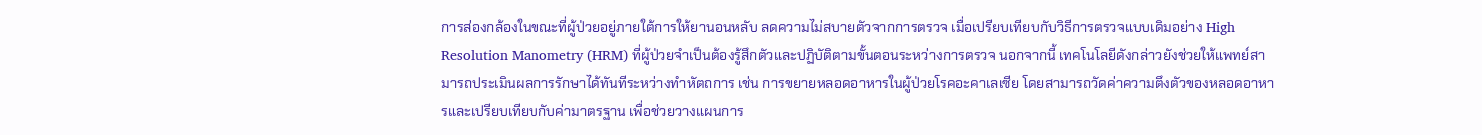การส่องกล้องในขณะที่ผู้ป่วยอยู่ภายใต้การให้ยานอนหลับ ลดความไม่สบายตัวจากการตรวจ เมื่อเปรียบเทียบกับวิธีการตรวจแบบเดิมอย่าง High Resolution Manometry (HRM) ที่ผู้ป่วยจำเป็นต้องรู้สึกตัวและปฏิบัติตามขั้นตอนระหว่างการตรวจ นอกจากนี้ เทคโนโลยีดังกล่าวยังช่วยให้แพทย์สามารถประเมินผลการรักษาได้ทันทีระหว่างทำหัตถการ เช่น การขยายหลอดอาหารในผู้ป่วยโรคอะคาเลเซีย โดยสามารถวัดค่าความตึงตัวของหลอดอาหารและเปรียบเทียบกับค่ามาตรฐาน เพื่อช่วยวางแผนการ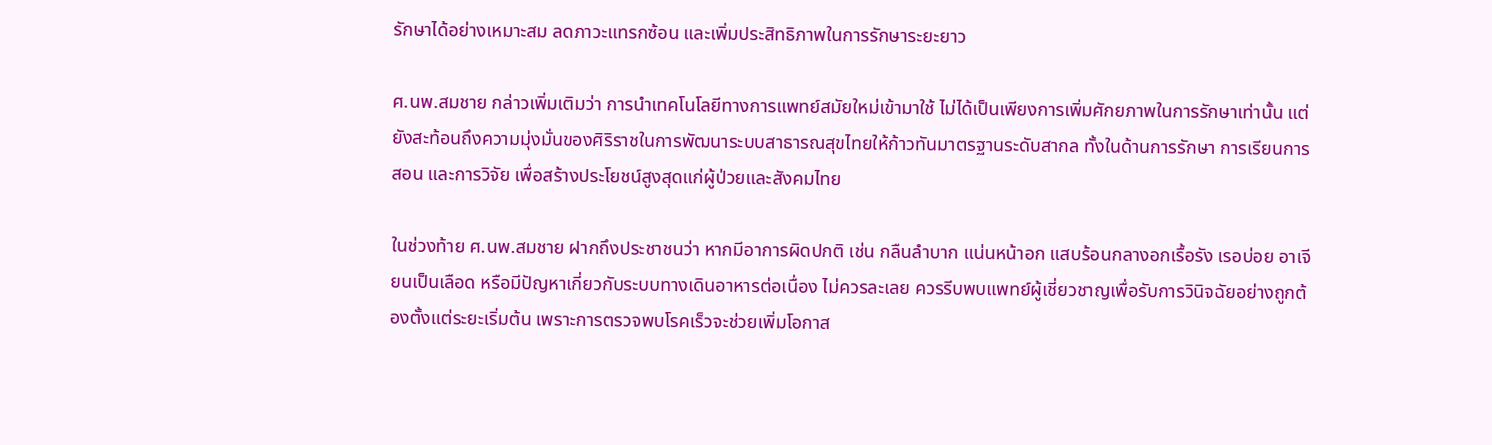รักษาได้อย่างเหมาะสม ลดภาวะแทรกซ้อน และเพิ่มประสิทธิภาพในการรักษาระยะยาว

ศ.นพ.สมชาย กล่าวเพิ่มเติมว่า การนำเทคโนโลยีทางการแพทย์สมัยใหม่เข้ามาใช้ ไม่ได้เป็นเพียงการเพิ่มศักยภาพในการรักษาเท่านั้น แต่ยังสะท้อนถึงความมุ่งมั่นของศิริราชในการพัฒนาระบบสาธารณสุขไทยให้ก้าวทันมาตรฐานระดับสากล ทั้งในด้านการรักษา การเรียนการสอน และการวิจัย เพื่อสร้างประโยชน์สูงสุดแก่ผู้ป่วยและสังคมไทย

ในช่วงท้าย ศ.นพ.สมชาย ฝากถึงประชาชนว่า หากมีอาการผิดปกติ เช่น กลืนลำบาก แน่นหน้าอก แสบร้อนกลางอกเรื้อรัง เรอบ่อย อาเจียนเป็นเลือด หรือมีปัญหาเกี่ยวกับระบบทางเดินอาหารต่อเนื่อง ไม่ควรละเลย ควรรีบพบแพทย์ผู้เชี่ยวชาญเพื่อรับการวินิจฉัยอย่างถูกต้องตั้งแต่ระยะเริ่มต้น เพราะการตรวจพบโรคเร็วจะช่วยเพิ่มโอกาส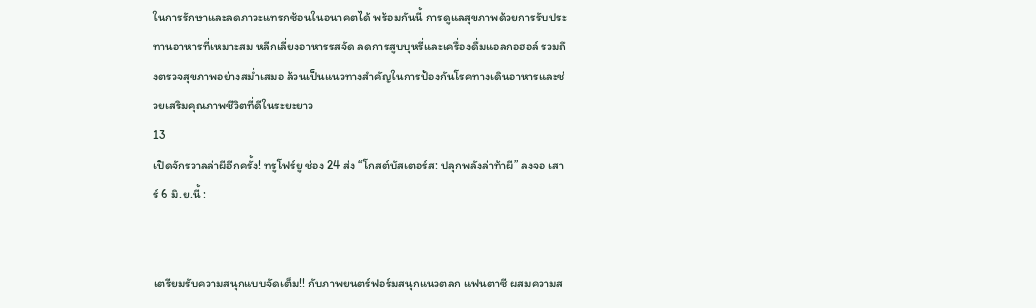ในการรักษาและลดภาวะแทรกซ้อนในอนาคตได้ พร้อมกันนี้ การดูแลสุขภาพด้วยการรับประทานอาหารที่เหมาะสม หลีกเลี่ยงอาหารรสจัด ลดการสูบบุหรี่และเครื่องดื่มแอลกอฮอล์ รวมถึงตรวจสุขภาพอย่างสม่ำเสมอ ล้วนเป็นแนวทางสำคัญในการป้องกันโรคทางเดินอาหารและช่วยเสริมคุณภาพชีวิตที่ดีในระยะยาว
13
เปิดจักรวาลล่าผีอีกครั้ง! ทรูโฟร์ยู ช่อง 24 ส่ง “โกสต์บัสเตอร์ส: ปลุกพลังล่าท้าผี” ลงจอ เสาร์ 6 มิ.ย.นี้ :


เตรียมรับความสนุกแบบจัดเต็ม!! กับภาพยนตร์ฟอร์มสนุกแนวตลก แฟนตาซี ผสมความส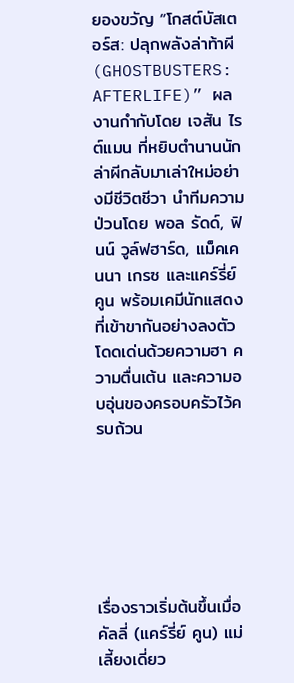ยองขวัญ “โกสต์บัสเตอร์ส: ปลุกพลังล่าท้าผี (GHOSTBUSTERS: AFTERLIFE)” ผลงานกำกับโดย เจสัน ไรต์แมน ที่หยิบตำนานนักล่าผีกลับมาเล่าใหม่อย่างมีชีวิตชีวา นำทีมความป่วนโดย พอล รัดด์, ฟินน์ วูล์ฟฮาร์ด, แม็คเคนนา เกรซ และแคร์รี่ย์ คูน พร้อมเคมีนักแสดงที่เข้าขากันอย่างลงตัว โดดเด่นด้วยความฮา ความตื่นเต้น และความอบอุ่นของครอบครัวไว้ครบถ้วน






เรื่องราวเริ่มต้นขึ้นเมื่อ คัลลี่ (แคร์รี่ย์ คูน) แม่เลี้ยงเดี่ยว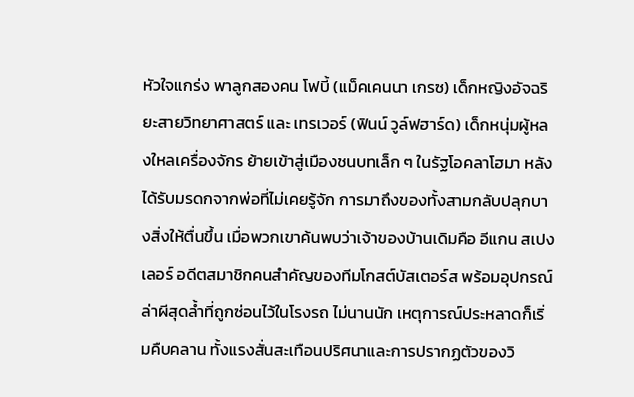หัวใจแกร่ง พาลูกสองคน โฟบี้ (แม็คเคนนา เกรซ) เด็กหญิงอัจฉริยะสายวิทยาศาสตร์ และ เทรเวอร์ (ฟินน์ วูล์ฟฮาร์ด) เด็กหนุ่มผู้หลงใหลเครื่องจักร ย้ายเข้าสู่เมืองชนบทเล็ก ๆ ในรัฐโอคลาโฮมา หลังได้รับมรดกจากพ่อที่ไม่เคยรู้จัก การมาถึงของทั้งสามกลับปลุกบางสิ่งให้ตื่นขึ้น เมื่อพวกเขาค้นพบว่าเจ้าของบ้านเดิมคือ อีแกน สเปงเลอร์ อดีตสมาชิกคนสำคัญของทีมโกสต์บัสเตอร์ส พร้อมอุปกรณ์ล่าผีสุดล้ำที่ถูกซ่อนไว้ในโรงรถ ไม่นานนัก เหตุการณ์ประหลาดก็เริ่มคืบคลาน ทั้งแรงสั่นสะเทือนปริศนาและการปรากฏตัวของวิ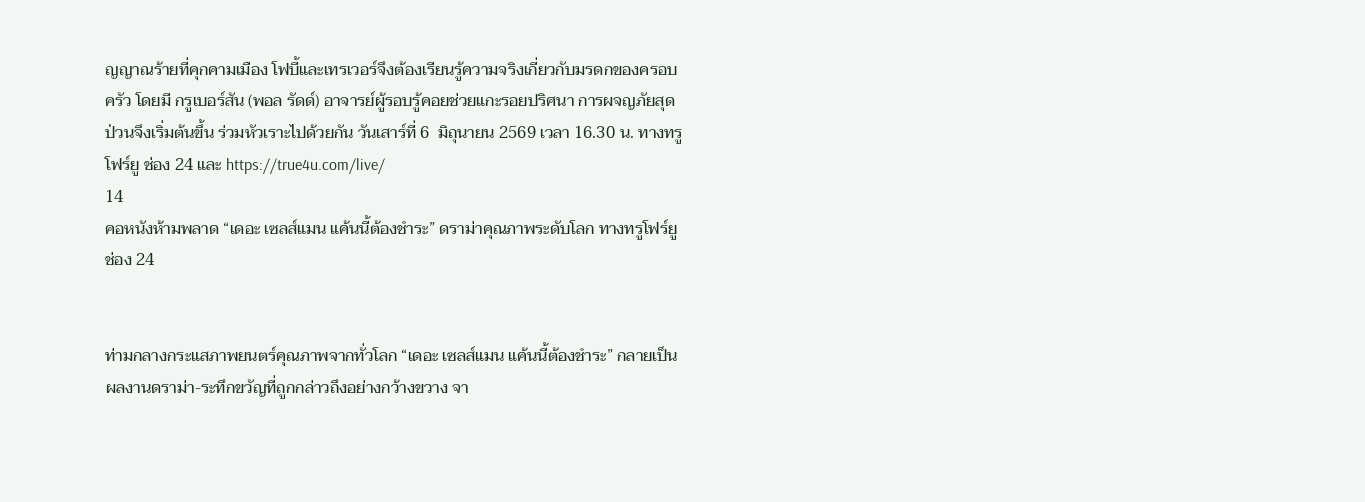ญญาณร้ายที่คุกคามเมือง โฟบี้และเทรเวอร์จึงต้องเรียนรู้ความจริงเกี่ยวกับมรดกของครอบครัว โดยมี กรูเบอร์สัน (พอล รัดด์) อาจารย์ผู้รอบรู้คอยช่วยแกะรอยปริศนา การผจญภัยสุดป่วนจึงเริ่มต้นขึ้น ร่วมหัวเราะไปด้วยกัน วันเสาร์ที่ 6  มิถุนายน 2569 เวลา 16.30 น. ทางทรูโฟร์ยู ช่อง 24 และ https://true4u.com/live/
14
คอหนังห้ามพลาด “เดอะ เซลส์แมน แค้นนี้ต้องชำระ” ดราม่าคุณภาพระดับโลก ทางทรูโฟร์ยู ช่อง 24


ท่ามกลางกระแสภาพยนตร์คุณภาพจากทั่วโลก “เดอะ เซลส์แมน แค้นนี้ต้องชำระ” กลายเป็นผลงานดราม่า-ระทึกขวัญที่ถูกกล่าวถึงอย่างกว้างขวาง จา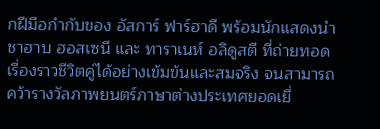กฝีมือกำกับของ อัสการ์ ฟาร์ฮาดี พร้อมนักแสดงนำ ชาฮาบ ฮอสเซนี และ ทาราเนห์ อลิดูสตี ที่ถ่ายทอดเรื่องราวชีวิตคู่ได้อย่างเข้มข้นและสมจริง จนสามารถคว้ารางวัลภาพยนตร์ภาษาต่างประเทศยอดเยี่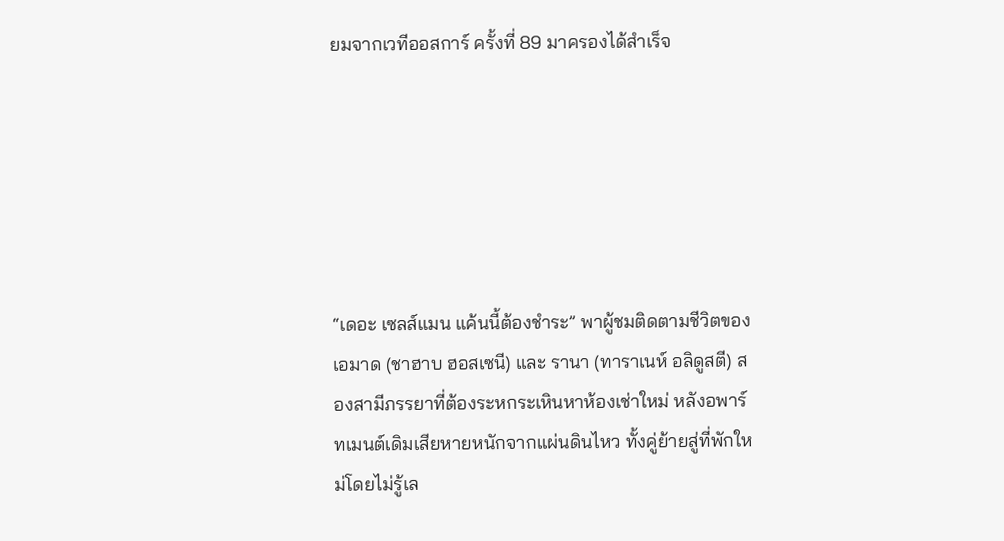ยมจากเวทีออสการ์ ครั้งที่ 89 มาครองได้สำเร็จ






“เดอะ เซลส์แมน แค้นนี้ต้องชำระ” พาผู้ชมติดตามชีวิตของ เอมาด (ชาฮาบ ฮอสเซนี) และ รานา (ทาราเนห์ อลิดูสตี) สองสามีภรรยาที่ต้องระหกระเหินหาห้องเช่าใหม่ หลังอพาร์ทเมนต์เดิมเสียหายหนักจากแผ่นดินไหว ทั้งคู่ย้ายสู่ที่พักใหม่โดยไม่รู้เล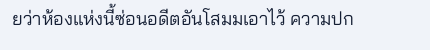ยว่าห้องแห่งนี้ซ่อนอดีตอันโสมมเอาไว้ ความปก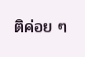ติค่อย ๆ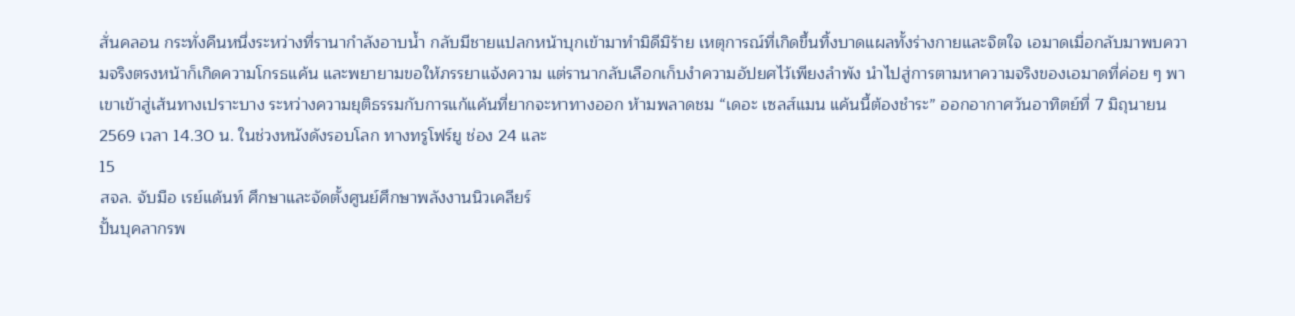สั่นคลอน กระทั่งคืนหนึ่งระหว่างที่รานากำลังอาบน้ำ กลับมีชายแปลกหน้าบุกเข้ามาทำมิดีมิร้าย เหตุการณ์ที่เกิดขึ้นทิ้งบาดแผลทั้งร่างกายและจิตใจ เอมาดเมื่อกลับมาพบความจริงตรงหน้าก็เกิดความโกรธแค้น และพยายามขอให้ภรรยาแจ้งความ แต่รานากลับเลือกเก็บงำความอัปยศไว้เพียงลำพัง นำไปสู่การตามหาความจริงของเอมาดที่ค่อย ๆ พาเขาเข้าสู่เส้นทางเปราะบาง ระหว่างความยุติธรรมกับการแก้แค้นที่ยากจะหาทางออก ห้ามพลาดชม “เดอะ เซลส์แมน แค้นนี้ต้องชำระ” ออกอากาศวันอาทิตย์ที่ 7 มิถุนายน 2569 เวลา 14.30 น. ในช่วงหนังดังรอบโลก ทางทรูโฟร์ยู ช่อง 24 และ
15
สจล. จับมือ เรย์แด้นท์ ศึกษาและจัดตั้งศูนย์ศึกษาพลังงานนิวเคลียร์
ปั้นบุคลากรพ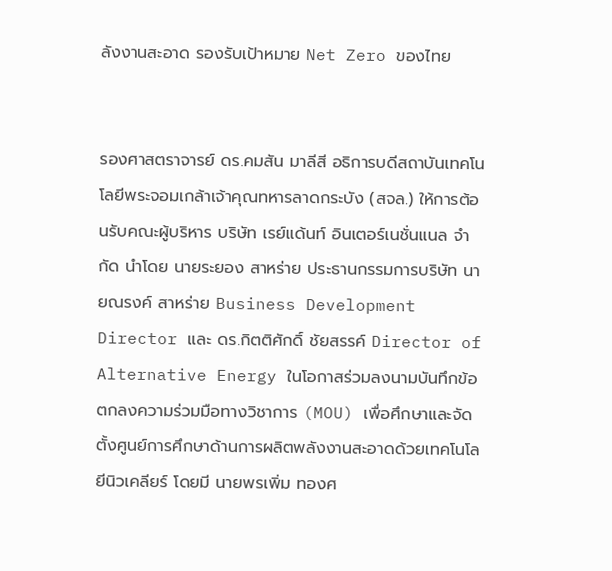ลังงานสะอาด รองรับเป้าหมาย Net Zero ของไทย


รองศาสตราจารย์ ดร.คมสัน มาลีสี อธิการบดีสถาบันเทคโนโลยีพระจอมเกล้าเจ้าคุณทหารลาดกระบัง (สจล.) ให้การต้อนรับคณะผู้บริหาร บริษัท เรย์แด้นท์ อินเตอร์เนชั่นแนล จำกัด นำโดย นายระยอง สาหร่าย ประธานกรรมการบริษัท นายณรงค์ สาหร่าย Business Development Director และ ดร.กิตติศักดิ์ ชัยสรรค์ Director of Alternative Energy ในโอกาสร่วมลงนามบันทึกข้อตกลงความร่วมมือทางวิชาการ (MOU) เพื่อศึกษาและจัดตั้งศูนย์การศึกษาด้านการผลิตพลังงานสะอาดด้วยเทคโนโลยีนิวเคลียร์ โดยมี นายพรเพิ่ม ทองศ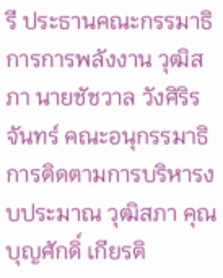รี ประธานคณะกรรมาธิการการพลังงาน วุฒิสภา นายชัชวาล วังศิริรจันทร์ คณะอนุกรรมาธิการติดตามการบริหารงบประมาณ วุฒิสภา คุณบุญศักดิ์ เกียรติ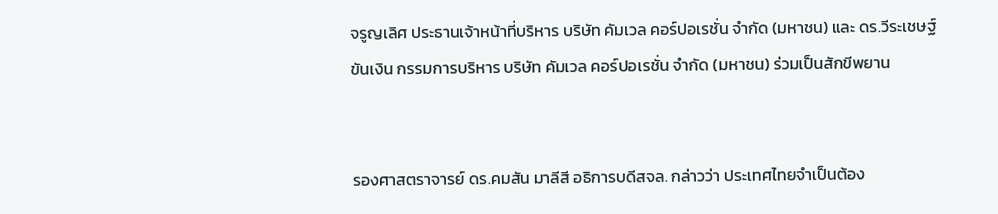จรูญเลิศ ประธานเจ้าหน้าที่บริหาร บริษัท คัมเวล คอร์ปอเรชั่น จำกัด (มหาชน) และ ดร.วีระเชษฐ์ ขันเงิน กรรมการบริหาร บริษัท คัมเวล คอร์ปอเรชั่น จำกัด (มหาชน) ร่วมเป็นสักขีพยาน


รองศาสตราจารย์ ดร.คมสัน มาลีสี อธิการบดีสจล. กล่าวว่า ประเทศไทยจำเป็นต้อง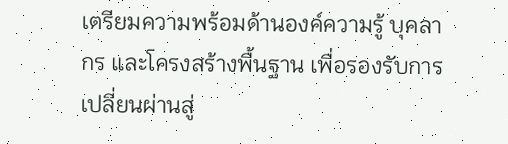เตรียมความพร้อมด้านองค์ความรู้ บุคลากร และโครงสร้างพื้นฐาน เพื่อรองรับการเปลี่ยนผ่านสู่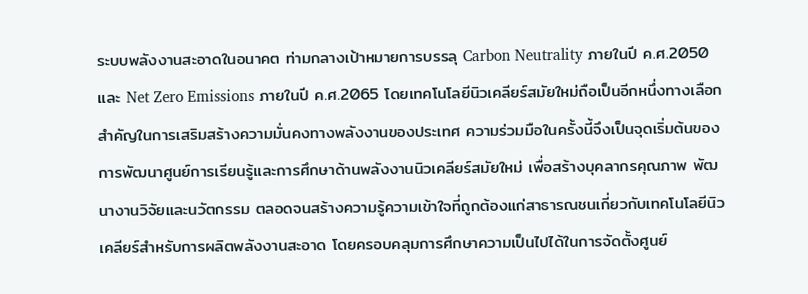ระบบพลังงานสะอาดในอนาคต ท่ามกลางเป้าหมายการบรรลุ Carbon Neutrality ภายในปี ค.ศ.2050 และ Net Zero Emissions ภายในปี ค.ศ.2065 โดยเทคโนโลยีนิวเคลียร์สมัยใหม่ถือเป็นอีกหนึ่งทางเลือกสำคัญในการเสริมสร้างความมั่นคงทางพลังงานของประเทศ ความร่วมมือในครั้งนี้จึงเป็นจุดเริ่มต้นของการพัฒนาศูนย์การเรียนรู้และการศึกษาด้านพลังงานนิวเคลียร์สมัยใหม่ เพื่อสร้างบุคลากรคุณภาพ พัฒนางานวิจัยและนวัตกรรม ตลอดจนสร้างความรู้ความเข้าใจที่ถูกต้องแก่สาธารณชนเกี่ยวกับเทคโนโลยีนิวเคลียร์สำหรับการผลิตพลังงานสะอาด โดยครอบคลุมการศึกษาความเป็นไปได้ในการจัดตั้งศูนย์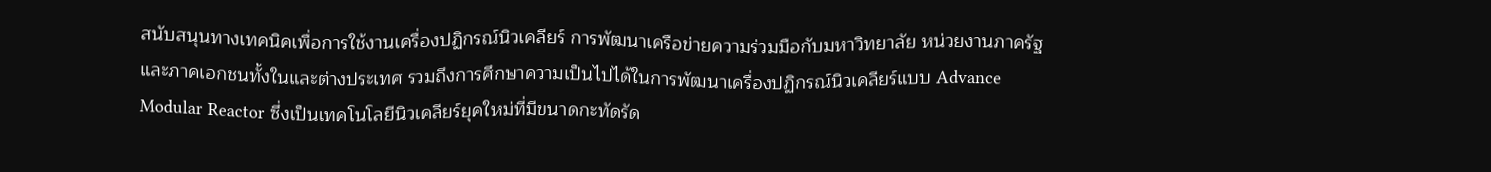สนับสนุนทางเทคนิคเพื่อการใช้งานเครื่องปฏิกรณ์นิวเคลียร์ การพัฒนาเครือข่ายความร่วมมือกับมหาวิทยาลัย หน่วยงานภาครัฐ และภาคเอกชนทั้งในและต่างประเทศ รวมถึงการศึกษาความเป็นไปได้ในการพัฒนาเครื่องปฏิกรณ์นิวเคลียร์แบบ Advance Modular Reactor ซึ่งเป็นเทคโนโลยีนิวเคลียร์ยุคใหม่ที่มีขนาดกะทัดรัด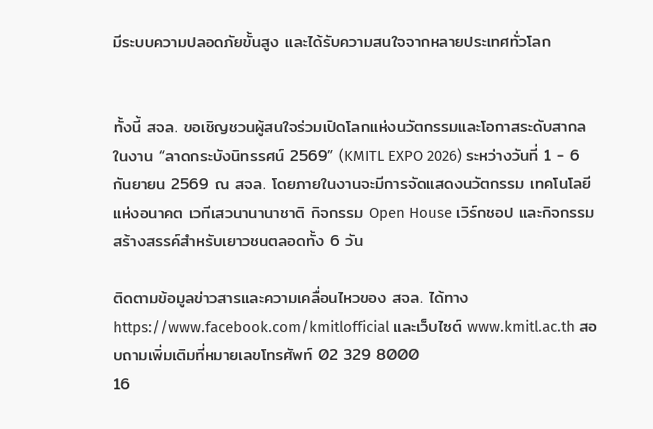มีระบบความปลอดภัยขั้นสูง และได้รับความสนใจจากหลายประเทศทั่วโลก


ทั้งนี้ สจล. ขอเชิญชวนผู้สนใจร่วมเปิดโลกแห่งนวัตกรรมและโอกาสระดับสากล ในงาน “ลาดกระบังนิทรรศน์ 2569” (KMITL EXPO 2026) ระหว่างวันที่ 1 - 6 กันยายน 2569 ณ สจล. โดยภายในงานจะมีการจัดแสดงนวัตกรรม เทคโนโลยีแห่งอนาคต เวทีเสวนานานาชาติ กิจกรรม Open House เวิร์กชอป และกิจกรรมสร้างสรรค์สำหรับเยาวชนตลอดทั้ง 6 วัน

ติดตามข้อมูลข่าวสารและความเคลื่อนไหวของ สจล. ได้ทาง https://www.facebook.com/kmitlofficial และเว็บไซต์ www.kmitl.ac.th สอบถามเพิ่มเติมที่หมายเลขโทรศัพท์ 02 329 8000
16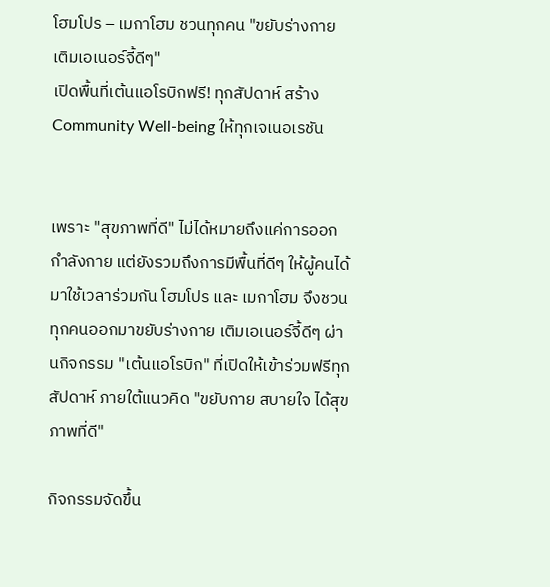โฮมโปร – เมกาโฮม ชวนทุกคน "ขยับร่างกาย เติมเอเนอร์จี้ดีๆ"
เปิดพื้นที่เต้นแอโรบิกฟรี! ทุกสัปดาห์ สร้าง Community Well-being ให้ทุกเจเนอเรชัน


เพราะ "สุขภาพที่ดี" ไม่ได้หมายถึงแค่การออกกำลังกาย แต่ยังรวมถึงการมีพื้นที่ดีๆ ให้ผู้คนได้มาใช้เวลาร่วมกัน โฮมโปร และ เมกาโฮม จึงชวนทุกคนออกมาขยับร่างกาย เติมเอเนอร์จี้ดีๆ ผ่านกิจกรรม "เต้นแอโรบิก" ที่เปิดให้เข้าร่วมฟรีทุกสัปดาห์ ภายใต้แนวคิด "ขยับกาย สบายใจ ได้สุขภาพที่ดี"

กิจกรรมจัดขึ้น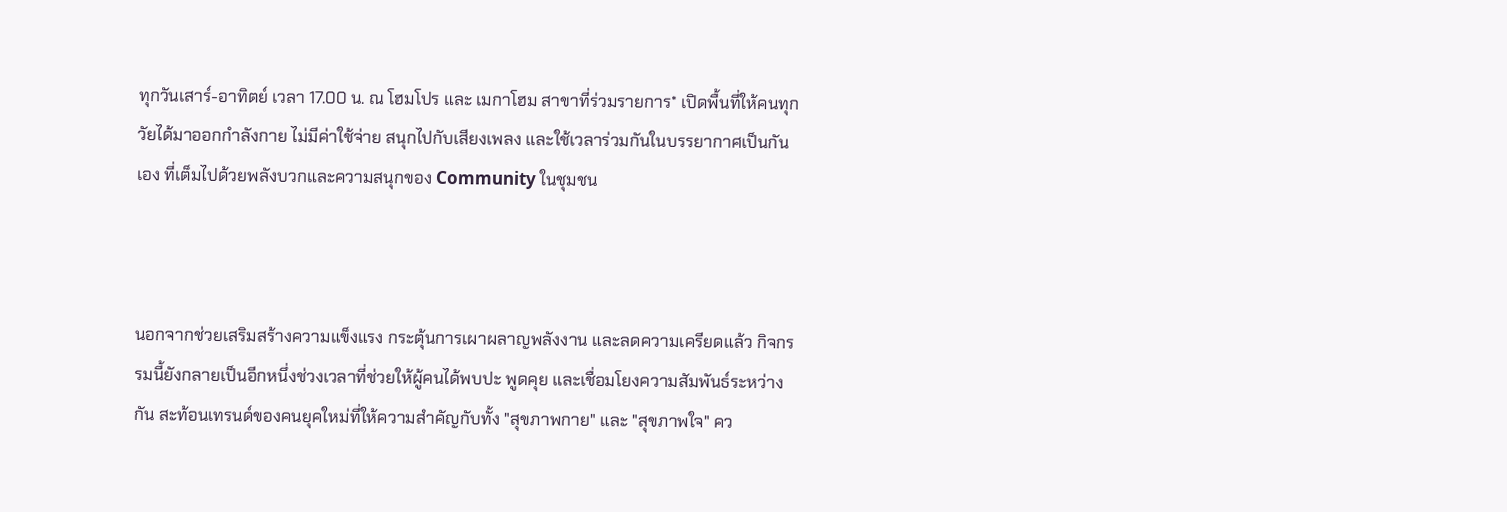ทุกวันเสาร์-อาทิตย์ เวลา 17.00 น. ณ โฮมโปร และ เมกาโฮม สาขาที่ร่วมรายการ* เปิดพื้นที่ให้คนทุกวัยได้มาออกกำลังกาย ไม่มีค่าใช้จ่าย สนุกไปกับเสียงเพลง และใช้เวลาร่วมกันในบรรยากาศเป็นกันเอง ที่เต็มไปด้วยพลังบวกและความสนุกของ Community ในชุมชน



นอกจากช่วยเสริมสร้างความแข็งแรง กระตุ้นการเผาผลาญพลังงาน และลดความเครียดแล้ว กิจกรรมนี้ยังกลายเป็นอีกหนึ่งช่วงเวลาที่ช่วยให้ผู้คนได้พบปะ พูดคุย และเชื่อมโยงความสัมพันธ์ระหว่างกัน สะท้อนเทรนด์ของคนยุคใหม่ที่ให้ความสำคัญกับทั้ง "สุขภาพกาย" และ "สุขภาพใจ" คว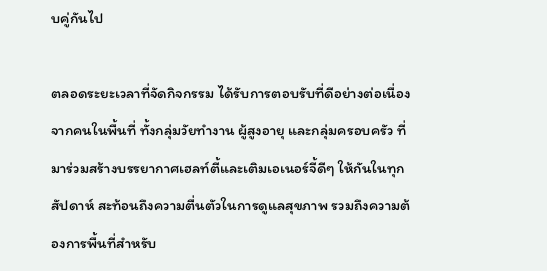บคู่กันไป

ตลอดระยะเวลาที่จัดกิจกรรม ได้รับการตอบรับที่ดีอย่างต่อเนื่องจากคนในพื้นที่ ทั้งกลุ่มวัยทำงาน ผู้สูงอายุ และกลุ่มครอบครัว ที่มาร่วมสร้างบรรยากาศเฮลท์ตี้และเติมเอเนอร์จี้ดีๆ ให้กันในทุกสัปดาห์ สะท้อนถึงความตื่นตัวในการดูแลสุขภาพ รวมถึงความต้องการพื้นที่สำหรับ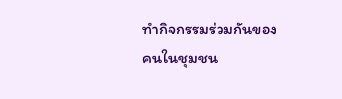ทำกิจกรรมร่วมกันของคนในชุมชน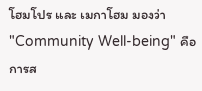โฮมโปร และ เมกาโฮม มองว่า "Community Well-being" คือการส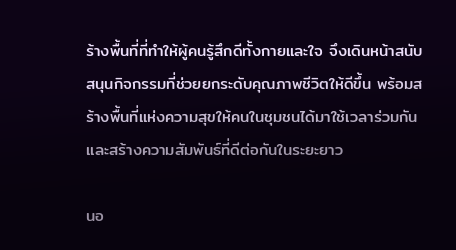ร้างพื้นที่ที่ทำให้ผู้คนรู้สึกดีทั้งกายและใจ จึงเดินหน้าสนับสนุนกิจกรรมที่ช่วยยกระดับคุณภาพชีวิตให้ดีขึ้น พร้อมสร้างพื้นที่แห่งความสุขให้คนในชุมชนได้มาใช้เวลาร่วมกันและสร้างความสัมพันธ์ที่ดีต่อกันในระยะยาว

นอ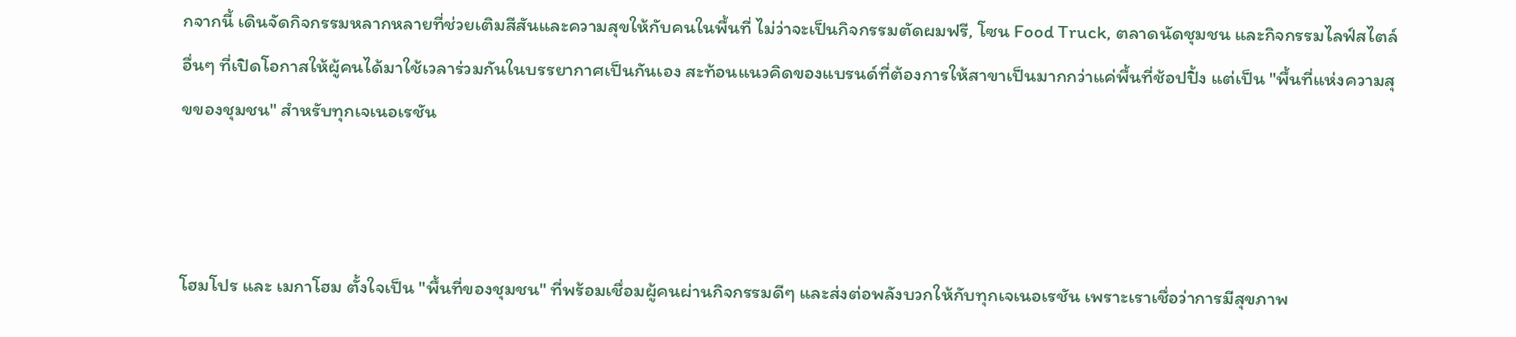กจากนี้ เดินจัดกิจกรรมหลากหลายที่ช่วยเติมสีสันและความสุขให้กับคนในพื้นที่ ไม่ว่าจะเป็นกิจกรรมตัดผมฟรี, โซน Food Truck, ตลาดนัดชุมชน และกิจกรรมไลฟ์สไตล์อื่นๆ ที่เปิดโอกาสให้ผู้คนได้มาใช้เวลาร่วมกันในบรรยากาศเป็นกันเอง สะท้อนแนวคิดของแบรนด์ที่ต้องการให้สาขาเป็นมากกว่าแค่พื้นที่ช้อปปิ้ง แต่เป็น "พื้นที่แห่งความสุขของชุมชน" สำหรับทุกเจเนอเรชัน



โฮมโปร และ เมกาโฮม ตั้งใจเป็น "พื้นที่ของชุมชน" ที่พร้อมเชื่อมผู้คนผ่านกิจกรรมดีๆ และส่งต่อพลังบวกให้กับทุกเจเนอเรชัน เพราะเราเชื่อว่าการมีสุขภาพ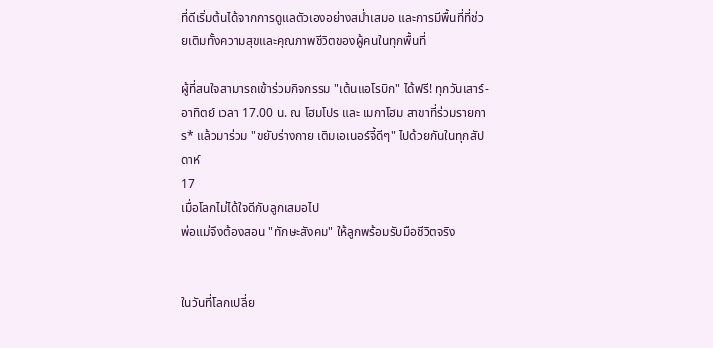ที่ดีเริ่มต้นได้จากการดูแลตัวเองอย่างสม่ำเสมอ และการมีพื้นที่ที่ช่วยเติมทั้งความสุขและคุณภาพชีวิตของผู้คนในทุกพื้นที่

ผู้ที่สนใจสามารถเข้าร่วมกิจกรรม "เต้นแอโรบิก" ได้ฟรี! ทุกวันเสาร์-อาทิตย์ เวลา 17.00 น. ณ โฮมโปร และ เมกาโฮม สาขาที่ร่วมรายการ* แล้วมาร่วม "ขยับร่างกาย เติมเอเนอร์จี้ดีๆ" ไปด้วยกันในทุกสัปดาห์
17
เมื่อโลกไม่ได้ใจดีกับลูกเสมอไป
พ่อแม่จึงต้องสอน "ทักษะสังคม" ให้ลูกพร้อมรับมือชีวิตจริง


ในวันที่โลกเปลี่ย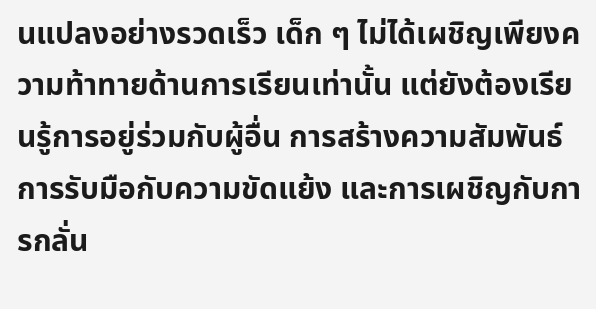นแปลงอย่างรวดเร็ว เด็ก ๆ ไม่ได้เผชิญเพียงความท้าทายด้านการเรียนเท่านั้น แต่ยังต้องเรียนรู้การอยู่ร่วมกับผู้อื่น การสร้างความสัมพันธ์ การรับมือกับความขัดแย้ง และการเผชิญกับการกลั่น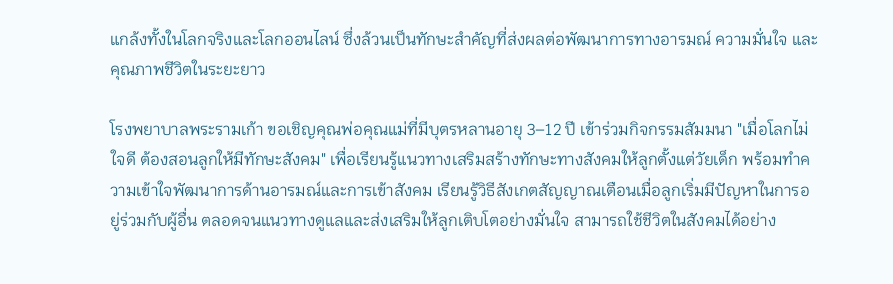แกล้งทั้งในโลกจริงและโลกออนไลน์ ซึ่งล้วนเป็นทักษะสำคัญที่ส่งผลต่อพัฒนาการทางอารมณ์ ความมั่นใจ และคุณภาพชีวิตในระยะยาว

โรงพยาบาลพระรามเก้า ขอเชิญคุณพ่อคุณแม่ที่มีบุตรหลานอายุ 3–12 ปี เข้าร่วมกิจกรรมสัมมนา "เมื่อโลกไม่ใจดี ต้องสอนลูกให้มีทักษะสังคม" เพื่อเรียนรู้แนวทางเสริมสร้างทักษะทางสังคมให้ลูกตั้งแต่วัยเด็ก พร้อมทำความเข้าใจพัฒนาการด้านอารมณ์และการเข้าสังคม เรียนรู้วิธีสังเกตสัญญาณเตือนเมื่อลูกเริ่มมีปัญหาในการอยู่ร่วมกับผู้อื่น ตลอดจนแนวทางดูแลและส่งเสริมให้ลูกเติบโตอย่างมั่นใจ สามารถใช้ชีวิตในสังคมได้อย่าง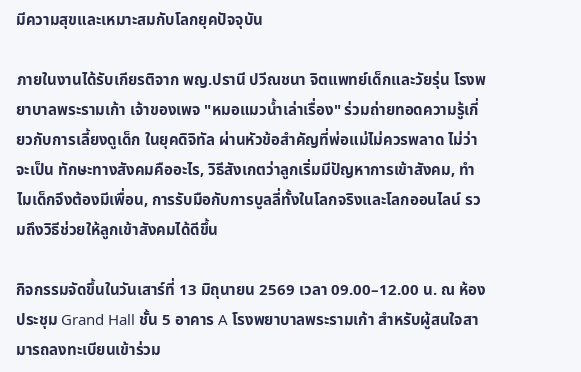มีความสุขและเหมาะสมกับโลกยุคปัจจุบัน

ภายในงานได้รับเกียรติจาก พญ.ปรานี ปวีณชนา จิตแพทย์เด็กและวัยรุ่น โรงพยาบาลพระรามเก้า เจ้าของเพจ "หมอแมวน้ำเล่าเรื่อง" ร่วมถ่ายทอดความรู้เกี่ยวกับการเลี้ยงดูเด็ก ในยุคดิจิทัล ผ่านหัวข้อสำคัญที่พ่อแม่ไม่ควรพลาด ไม่ว่าจะเป็น ทักษะทางสังคมคืออะไร, วิธีสังเกตว่าลูกเริ่มมีปัญหาการเข้าสังคม, ทำไมเด็กจึงต้องมีเพื่อน, การรับมือกับการบูลลี่ทั้งในโลกจริงและโลกออนไลน์ รวมถึงวิธีช่วยให้ลูกเข้าสังคมได้ดีขึ้น

กิจกรรมจัดขึ้นในวันเสาร์ที่ 13 มิถุนายน 2569 เวลา 09.00–12.00 น. ณ ห้องประชุม Grand Hall ชั้น 5 อาคาร A โรงพยาบาลพระรามเก้า สำหรับผู้สนใจสามารถลงทะเบียนเข้าร่วม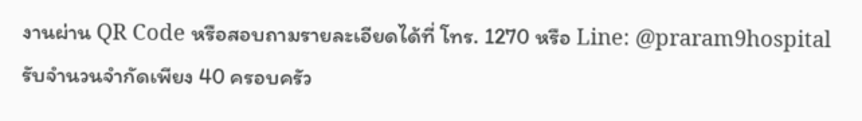งานผ่าน QR Code หรือสอบถามรายละเอียดได้ที่ โทร. 1270 หรือ Line: @praram9hospital รับจำนวนจำกัดเพียง 40 ครอบครัว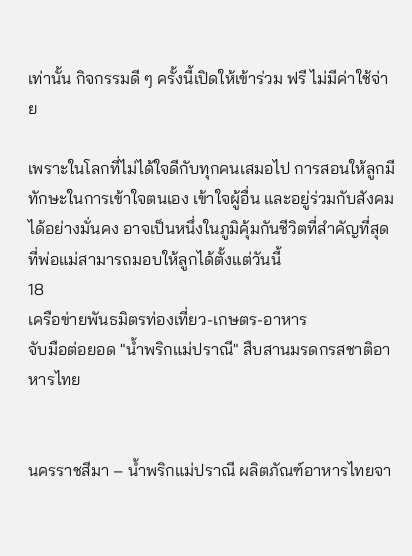เท่านั้น กิจกรรมดี ๆ ครั้งนี้เปิดให้เข้าร่วม ฟรี ไม่มีค่าใช้จ่าย

เพราะในโลกที่ไม่ได้ใจดีกับทุกคนเสมอไป การสอนให้ลูกมีทักษะในการเข้าใจตนเอง เข้าใจผู้อื่น และอยู่ร่วมกับสังคมได้อย่างมั่นคง อาจเป็นหนึ่งในภูมิคุ้มกันชีวิตที่สำคัญที่สุดที่พ่อแม่สามารถมอบให้ลูกได้ตั้งแต่วันนี้
18
เครือข่ายพันธมิตรท่องเที่ยว-เกษตร-อาหาร
จับมือต่อยอด "น้ำพริกแม่ปราณี" สืบสานมรดกรสชาติอาหารไทย


นครราชสีมา – น้ำพริกแม่ปราณี ผลิตภัณฑ์อาหารไทยจา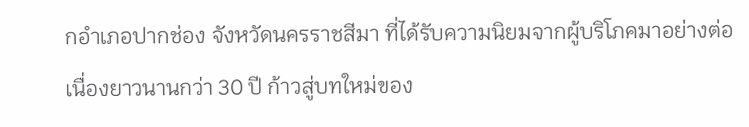กอำเภอปากช่อง จังหวัดนครราชสีมา ที่ได้รับความนิยมจากผู้บริโภคมาอย่างต่อเนื่องยาวนานกว่า 30 ปี ก้าวสู่บทใหม่ของ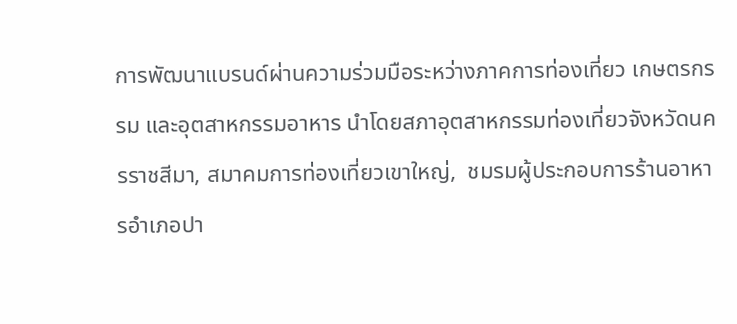การพัฒนาแบรนด์ผ่านความร่วมมือระหว่างภาคการท่องเที่ยว เกษตรกรรม และอุตสาหกรรมอาหาร นำโดยสภาอุตสาหกรรมท่องเที่ยวจังหวัดนครราชสีมา, สมาคมการท่องเที่ยวเขาใหญ่,  ชมรมผู้ประกอบการร้านอาหารอำเภอปา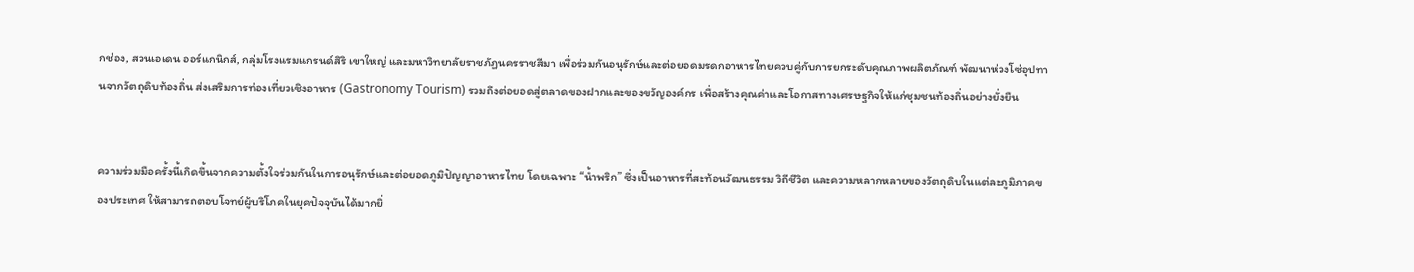กช่อง, สวนเอเดน ออร์แกนิกส์, กลุ่มโรงแรมแกรนด์สิริ เขาใหญ่ และมหาวิทยาลัยราชภัฏนครราชสีมา เพื่อร่วมกันอนุรักษ์และต่อยอดมรดกอาหารไทยควบคู่กับการยกระดับคุณภาพผลิตภัณฑ์ พัฒนาห่วงโซ่อุปทานจากวัตถุดิบท้องถิ่น ส่งเสริมการท่องเที่ยวเชิงอาหาร (Gastronomy Tourism) รวมถึงต่อยอดสู่ตลาดของฝากและของขวัญองค์กร เพื่อสร้างคุณค่าและโอกาสทางเศรษฐกิจให้แก่ชุมชนท้องถิ่นอย่างยั่งยืน


ความร่วมมือครั้งนี้เกิดขึ้นจากความตั้งใจร่วมกันในการอนุรักษ์และต่อยอดภูมิปัญญาอาหารไทย โดยเฉพาะ “น้ำพริก” ซึ่งเป็นอาหารที่สะท้อนวัฒนธรรม วิถีชีวิต และความหลากหลายของวัตถุดิบในแต่ละภูมิภาคของประเทศ ให้สามารถตอบโจทย์ผู้บริโภคในยุคปัจจุบันได้มากยิ่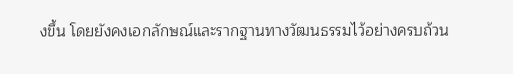งขึ้น โดยยังคงเอกลักษณ์และรากฐานทางวัฒนธรรมไว้อย่างครบถ้วน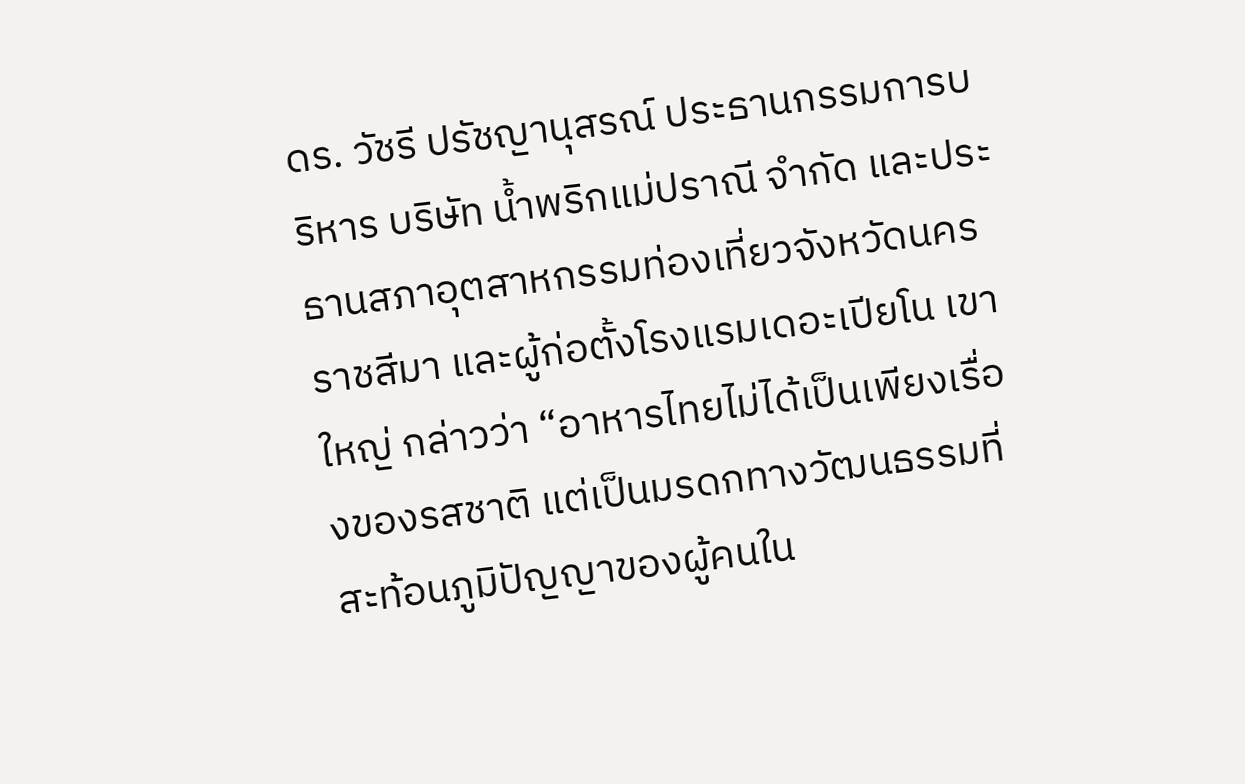ดร. วัชรี ปรัชญานุสรณ์ ประธานกรรมการบริหาร บริษัท น้ำพริกแม่ปราณี จำกัด และประธานสภาอุตสาหกรรมท่องเที่ยวจังหวัดนครราชสีมา และผู้ก่อตั้งโรงแรมเดอะเปียโน เขาใหญ่ กล่าวว่า “อาหารไทยไม่ได้เป็นเพียงเรื่องของรสชาติ แต่เป็นมรดกทางวัฒนธรรมที่สะท้อนภูมิปัญญาของผู้คนใน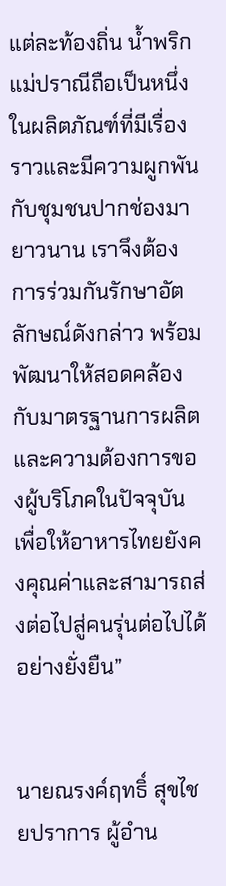แต่ละท้องถิ่น น้ำพริกแม่ปราณีถือเป็นหนึ่งในผลิตภัณฑ์ที่มีเรื่องราวและมีความผูกพันกับชุมชนปากช่องมายาวนาน เราจึงต้องการร่วมกันรักษาอัตลักษณ์ดังกล่าว พร้อมพัฒนาให้สอดคล้องกับมาตรฐานการผลิตและความต้องการของผู้บริโภคในปัจจุบัน เพื่อให้อาหารไทยยังคงคุณค่าและสามารถส่งต่อไปสู่คนรุ่นต่อไปได้อย่างยั่งยืน”


นายณรงค์ฤทธิ์ สุขไชยปราการ ผู้อำน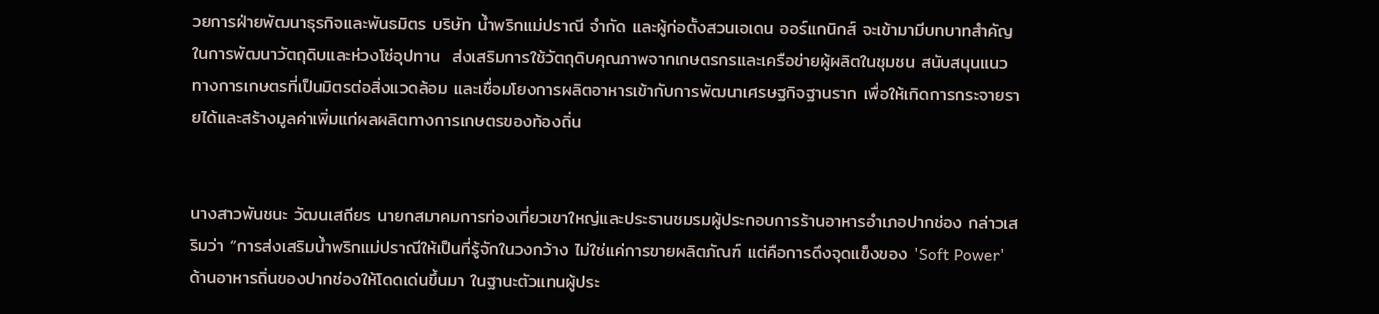วยการฝ่ายพัฒนาธุรกิจและพันธมิตร บริษัท น้ำพริกแม่ปราณี จำกัด และผู้ก่อตั้งสวนเอเดน ออร์แกนิกส์ จะเข้ามามีบทบาทสำคัญในการพัฒนาวัตถุดิบและห่วงโซ่อุปทาน  ส่งเสริมการใช้วัตถุดิบคุณภาพจากเกษตรกรและเครือข่ายผู้ผลิตในชุมชน สนับสนุนแนวทางการเกษตรที่เป็นมิตรต่อสิ่งแวดล้อม และเชื่อมโยงการผลิตอาหารเข้ากับการพัฒนาเศรษฐกิจฐานราก เพื่อให้เกิดการกระจายรายได้และสร้างมูลค่าเพิ่มแก่ผลผลิตทางการเกษตรของท้องถิ่น


นางสาวพันชนะ วัฒนเสถียร นายกสมาคมการท่องเที่ยวเขาใหญ่และประธานชมรมผู้ประกอบการร้านอาหารอำเภอปากช่อง กล่าวเสริมว่า “การส่งเสริมน้ำพริกแม่ปราณีให้เป็นที่รู้จักในวงกว้าง ไม่ใช่แค่การขายผลิตภัณฑ์ แต่คือการดึงจุดแข็งของ 'Soft Power' ด้านอาหารถิ่นของปากช่องให้โดดเด่นขึ้นมา ในฐานะตัวแทนผู้ประ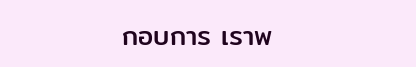กอบการ เราพ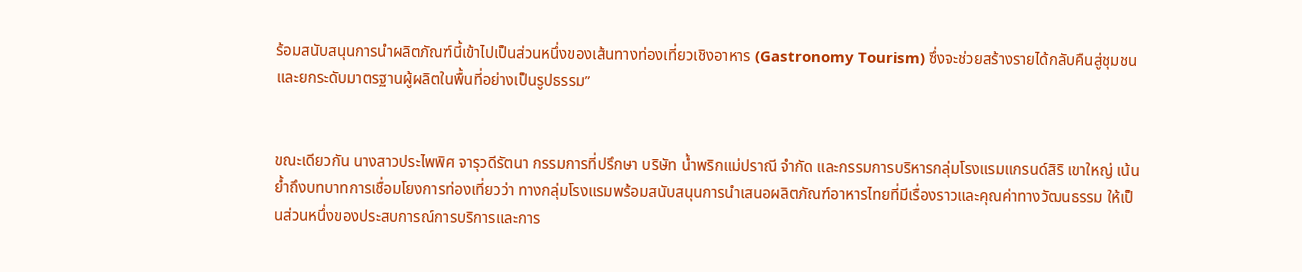ร้อมสนับสนุนการนำผลิตภัณฑ์นี้เข้าไปเป็นส่วนหนึ่งของเส้นทางท่องเที่ยวเชิงอาหาร (Gastronomy Tourism) ซึ่งจะช่วยสร้างรายได้กลับคืนสู่ชุมชนและยกระดับมาตรฐานผู้ผลิตในพื้นที่อย่างเป็นรูปธรรม”


ขณะเดียวกัน นางสาวประไพพิศ จารุวดีรัตนา กรรมการที่ปรึกษา บริษัท น้ำพริกแม่ปราณี จำกัด และกรรมการบริหารกลุ่มโรงแรมแกรนด์สิริ เขาใหญ่ เน้นย้ำถึงบทบาทการเชื่อมโยงการท่องเที่ยวว่า ทางกลุ่มโรงแรมพร้อมสนับสนุนการนำเสนอผลิตภัณฑ์อาหารไทยที่มีเรื่องราวและคุณค่าทางวัฒนธรรม ให้เป็นส่วนหนึ่งของประสบการณ์การบริการและการ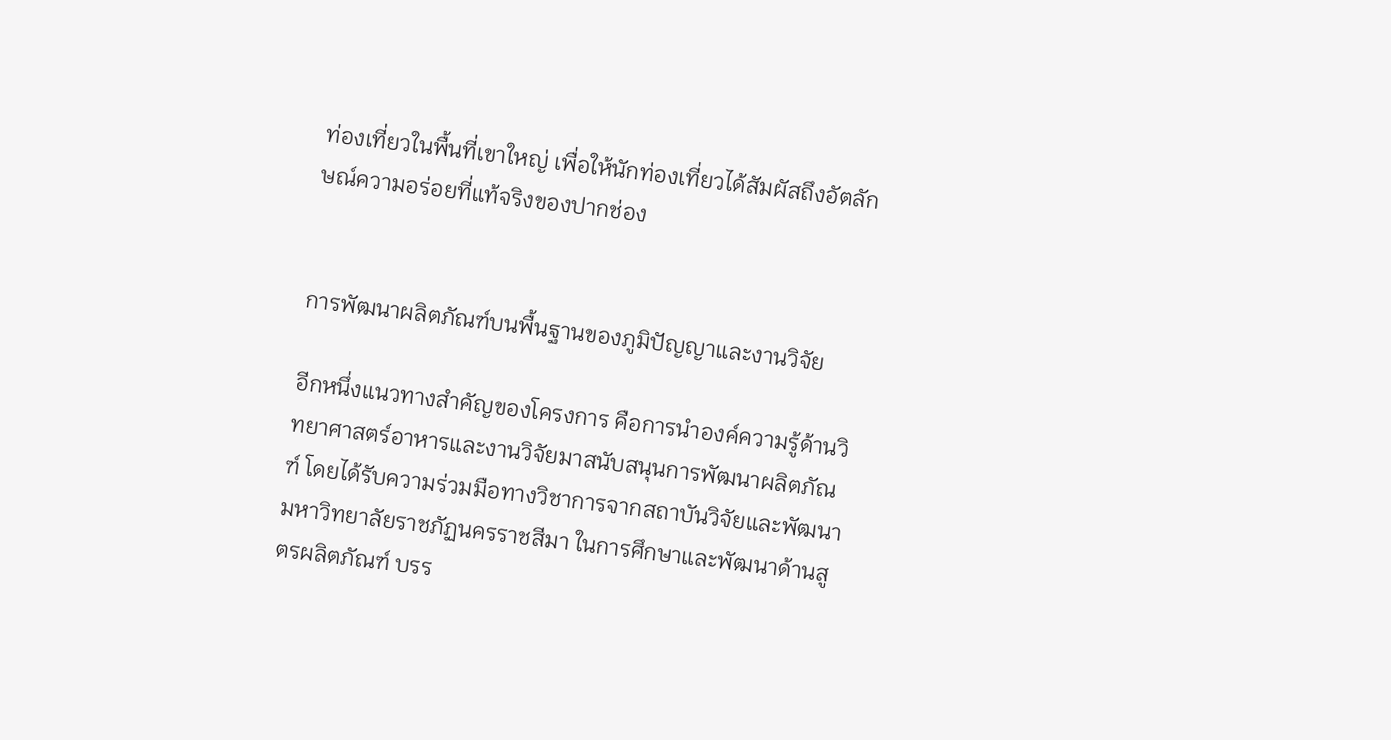ท่องเที่ยวในพื้นที่เขาใหญ่ เพื่อให้นักท่องเที่ยวได้สัมผัสถึงอัตลักษณ์ความอร่อยที่แท้จริงของปากช่อง


การพัฒนาผลิตภัณฑ์บนพื้นฐานของภูมิปัญญาและงานวิจัย

อีกหนึ่งแนวทางสำคัญของโครงการ คือการนำองค์ความรู้ด้านวิทยาศาสตร์อาหารและงานวิจัยมาสนับสนุนการพัฒนาผลิตภัณฑ์ โดยได้รับความร่วมมือทางวิชาการจากสถาบันวิจัยและพัฒนา มหาวิทยาลัยราชภัฏนครราชสีมา ในการศึกษาและพัฒนาด้านสูตรผลิตภัณฑ์ บรร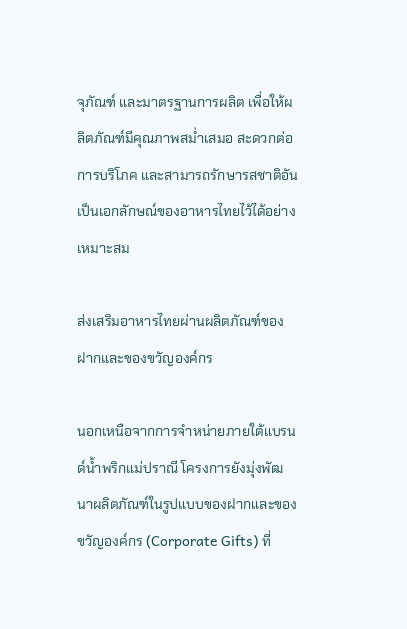จุภัณฑ์ และมาตรฐานการผลิต เพื่อให้ผลิตภัณฑ์มีคุณภาพสม่ำเสมอ สะดวกต่อการบริโภค และสามารถรักษารสชาติอันเป็นเอกลักษณ์ของอาหารไทยไว้ได้อย่างเหมาะสม

ส่งเสริมอาหารไทยผ่านผลิตภัณฑ์ของฝากและของขวัญองค์กร

นอกเหนือจากการจำหน่ายภายใต้แบรนด์น้ำพริกแม่ปราณี โครงการยังมุ่งพัฒนาผลิตภัณฑ์ในรูปแบบของฝากและของขวัญองค์กร (Corporate Gifts) ที่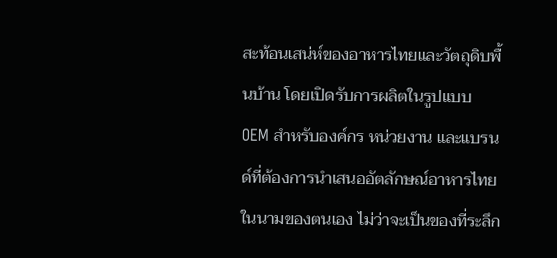สะท้อนเสน่ห์ของอาหารไทยและวัตถุดิบพื้นบ้าน โดยเปิดรับการผลิตในรูปแบบ OEM สำหรับองค์กร หน่วยงาน และแบรนด์ที่ต้องการนำเสนออัตลักษณ์อาหารไทยในนามของตนเอง ไม่ว่าจะเป็นของที่ระลึก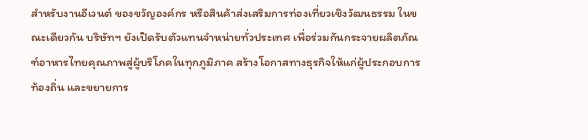สำหรับงานอีเวนต์ ของขวัญองค์กร หรือสินค้าส่งเสริมการท่องเที่ยวเชิงวัฒนธรรม ในขณะเดียวกัน บริษัทฯ ยังเปิดรับตัวแทนจำหน่ายทั่วประเทศ เพื่อร่วมกันกระจายผลิตภัณฑ์อาหารไทยคุณภาพสู่ผู้บริโภคในทุกภูมิภาค สร้างโอกาสทางธุรกิจให้แก่ผู้ประกอบการท้องถิ่น และขยายการ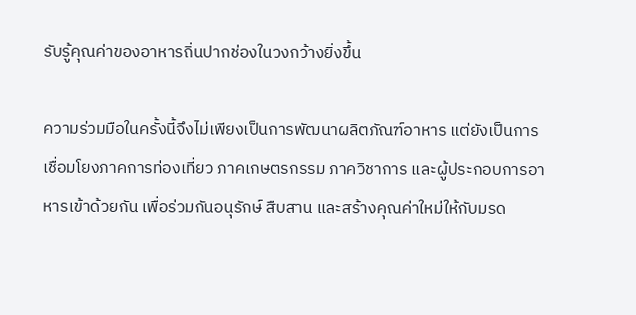รับรู้คุณค่าของอาหารถิ่นปากช่องในวงกว้างยิ่งขึ้น

ความร่วมมือในครั้งนี้จึงไม่เพียงเป็นการพัฒนาผลิตภัณฑ์อาหาร แต่ยังเป็นการเชื่อมโยงภาคการท่องเที่ยว ภาคเกษตรกรรม ภาควิชาการ และผู้ประกอบการอาหารเข้าด้วยกัน เพื่อร่วมกันอนุรักษ์ สืบสาน และสร้างคุณค่าใหม่ให้กับมรด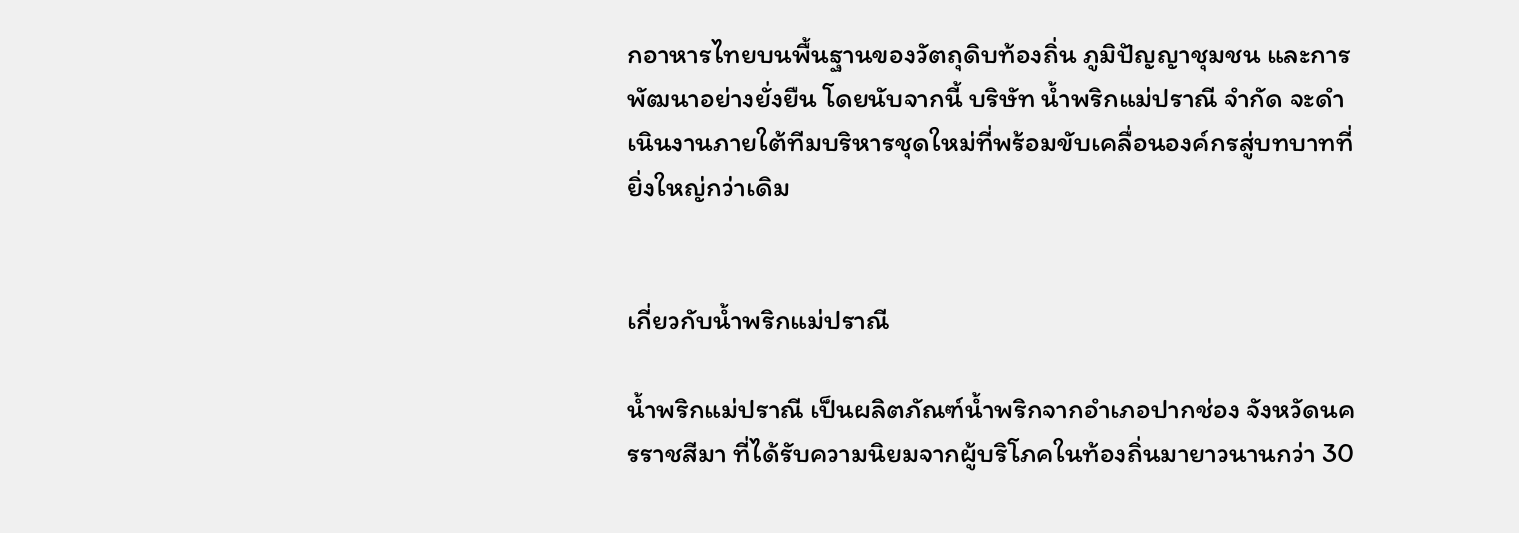กอาหารไทยบนพื้นฐานของวัตถุดิบท้องถิ่น ภูมิปัญญาชุมชน และการพัฒนาอย่างยั่งยืน โดยนับจากนี้ บริษัท น้ำพริกแม่ปราณี จำกัด จะดำเนินงานภายใต้ทีมบริหารชุดใหม่ที่พร้อมขับเคลื่อนองค์กรสู่บทบาทที่ยิ่งใหญ่กว่าเดิม


เกี่ยวกับน้ำพริกแม่ปราณี

น้ำพริกแม่ปราณี เป็นผลิตภัณฑ์น้ำพริกจากอำเภอปากช่อง จังหวัดนครราชสีมา ที่ได้รับความนิยมจากผู้บริโภคในท้องถิ่นมายาวนานกว่า 30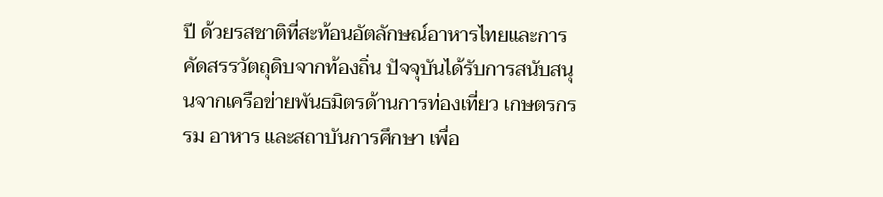ปี ด้วยรสชาติที่สะท้อนอัตลักษณ์อาหารไทยและการคัดสรรวัตถุดิบจากท้องถิ่น ปัจจุบันได้รับการสนับสนุนจากเครือข่ายพันธมิตรด้านการท่องเที่ยว เกษตรกรรม อาหาร และสถาบันการศึกษา เพื่อ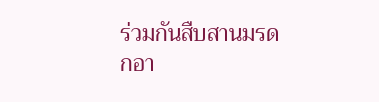ร่วมกันสืบสานมรดกอา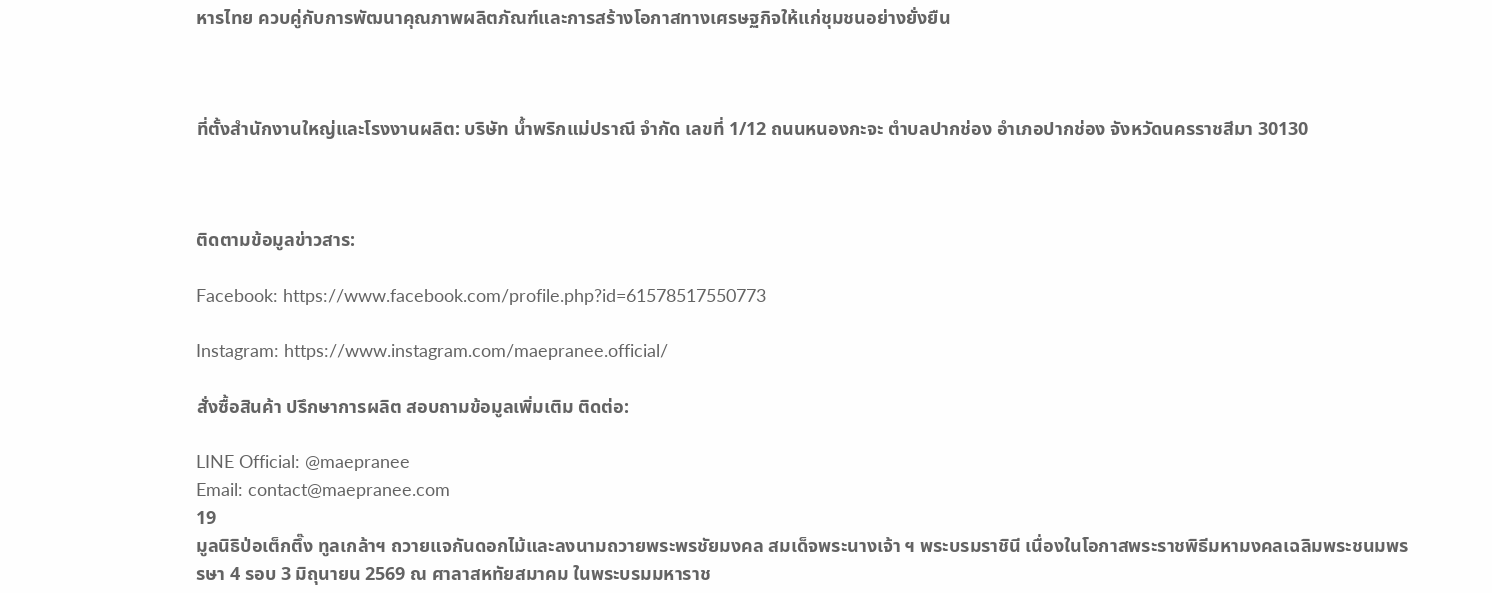หารไทย ควบคู่กับการพัฒนาคุณภาพผลิตภัณฑ์และการสร้างโอกาสทางเศรษฐกิจให้แก่ชุมชนอย่างยั่งยืน



ที่ตั้งสำนักงานใหญ่และโรงงานผลิต: บริษัท น้ำพริกแม่ปราณี จำกัด เลขที่ 1/12 ถนนหนองกะจะ ตำบลปากช่อง อำเภอปากช่อง จังหวัดนครราชสีมา 30130



ติดตามข้อมูลข่าวสาร:

Facebook: https://www.facebook.com/profile.php?id=61578517550773

Instagram: https://www.instagram.com/maepranee.official/

สั่งซื้อสินค้า ปรึกษาการผลิต สอบถามข้อมูลเพิ่มเติม ติดต่อ:

LINE Official: @maepranee
Email: contact@maepranee.com
19
มูลนิธิป่อเต็กตึ๊ง ทูลเกล้าฯ ถวายแจกันดอกไม้และลงนามถวายพระพรชัยมงคล สมเด็จพระนางเจ้า ฯ พระบรมราชินี เนื่องในโอกาสพระราชพิธีมหามงคลเฉลิมพระชนมพรรษา 4 รอบ 3 มิถุนายน 2569 ณ ศาลาสหทัยสมาคม ในพระบรมมหาราช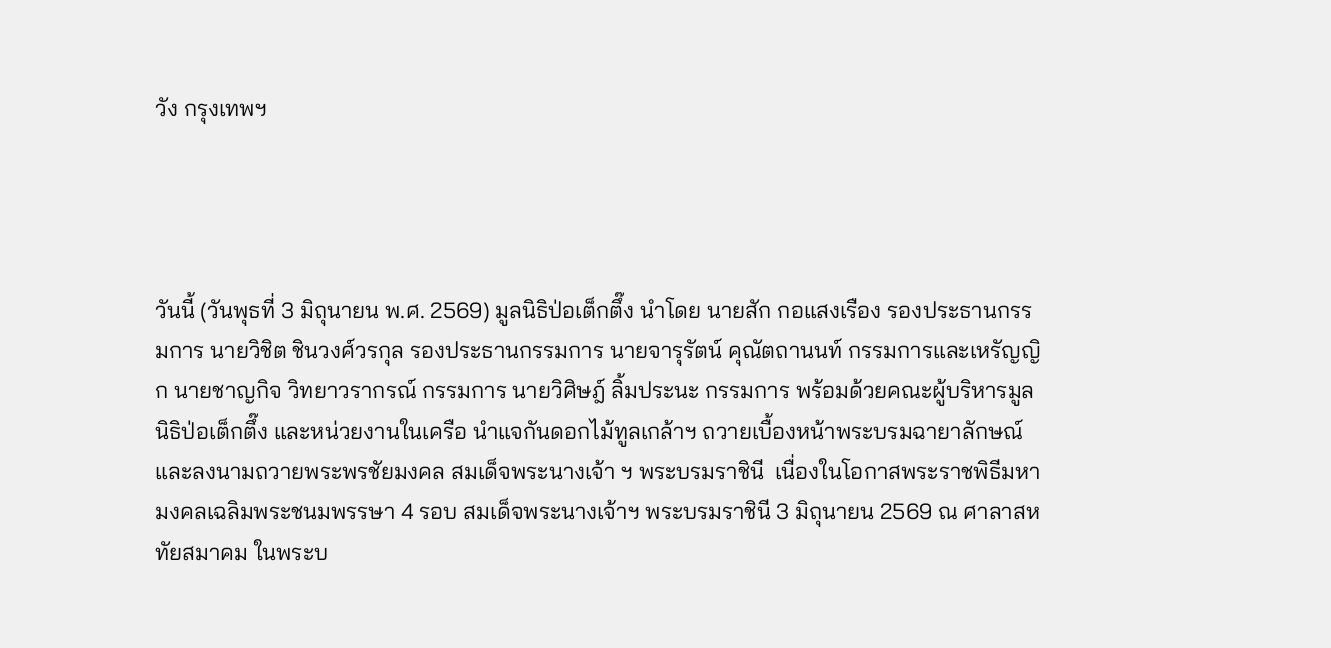วัง กรุงเทพฯ




วันนี้ (วันพุธที่ 3 มิถุนายน พ.ศ. 2569) มูลนิธิป่อเต็กตึ๊ง นำโดย นายสัก กอแสงเรือง รองประธานกรรมการ นายวิชิต ชินวงศ์วรกุล รองประธานกรรมการ นายจารุรัตน์ คุณัตถานนท์ กรรมการและเหรัญญิก นายชาญกิจ วิทยาวรากรณ์ กรรมการ นายวิศิษฎ์ ลิ้มประนะ กรรมการ พร้อมด้วยคณะผู้บริหารมูลนิธิป่อเต็กตึ๊ง และหน่วยงานในเครือ นำแจกันดอกไม้ทูลเกล้าฯ ถวายเบื้องหน้าพระบรมฉายาลักษณ์ และลงนามถวายพระพรชัยมงคล สมเด็จพระนางเจ้า ฯ พระบรมราชินี  เนื่องในโอกาสพระราชพิธีมหามงคลเฉลิมพระชนมพรรษา 4 รอบ สมเด็จพระนางเจ้าฯ พระบรมราชินี 3 มิถุนายน 2569 ณ ศาลาสหทัยสมาคม ในพระบ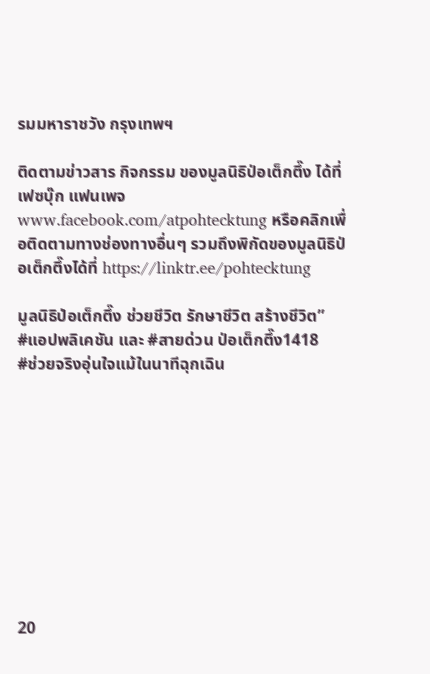รมมหาราชวัง กรุงเทพฯ

ติดตามข่าวสาร กิจกรรม ของมูลนิธิป่อเต็กตึ๊ง ได้ที่ เฟซบุ๊ก แฟนเพจwww.facebook.com/atpohtecktung หรือคลิกเพื่อติดตามทางช่องทางอื่นๆ รวมถึงพิกัดของมูลนิธิป่อเต็กตึ๊งได้ที่ https://linktr.ee/pohtecktung

มูลนิธิป่อเต็กตึ๊ง ช่วยชีวิต รักษาชีวิต สร้างชีวิต”
#แอปพลิเคชัน และ #สายด่วน ป่อเต็กตึ๊ง1418
#ช่วยจริงอุ่นใจแม้ในนาทีฉุกเฉิน










20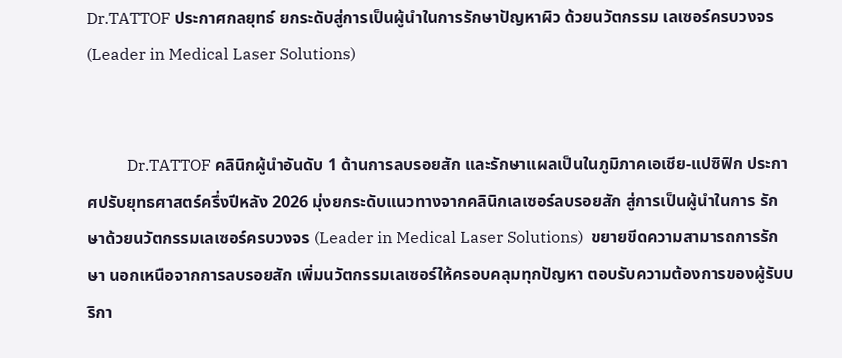Dr.TATTOF ประกาศกลยุทธ์ ยกระดับสู่การเป็นผู้นำในการรักษาปัญหาผิว ด้วยนวัตกรรม เลเซอร์ครบวงจร (Leader in Medical Laser Solutions)


          Dr.TATTOF คลินิกผู้นำอันดับ 1 ด้านการลบรอยสัก และรักษาแผลเป็นในภูมิภาคเอเชีย-แปซิฟิก ประกาศปรับยุทธศาสตร์ครึ่งปีหลัง 2026 มุ่งยกระดับแนวทางจากคลินิกเลเซอร์ลบรอยสัก สู่การเป็นผู้นำในการ รักษาด้วยนวัตกรรมเลเซอร์ครบวงจร (Leader in Medical Laser Solutions)  ขยายขีดความสามารถการรักษา นอกเหนือจากการลบรอยสัก เพิ่มนวัตกรรมเลเซอร์ให้ครอบคลุมทุกปัญหา ตอบรับความต้องการของผู้รับบริกา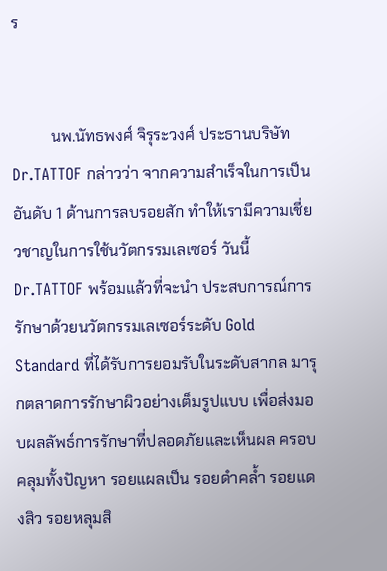ร


          นพ.นัทธพงศ์ จิรุระวงศ์ ประธานบริษัท Dr.TATTOF กล่าวว่า จากความสำเร็จในการเป็นอันดับ 1 ด้านการลบรอยสัก ทำให้เรามีความเชี่ยวชาญในการใช้นวัตกรรมเลเซอร์ วันนี้ Dr.TATTOF พร้อมแล้วที่จะนำ ประสบการณ์การรักษาด้วยนวัตกรรมเลเซอร์ระดับ Gold Standard ที่ได้รับการยอมรับในระดับสากล มารุกตลาดการรักษาผิวอย่างเต็มรูปแบบ เพื่อส่งมอบผลลัพธ์การรักษาที่ปลอดภัยและเห็นผล ครอบคลุมทั้งปัญหา รอยแผลเป็น รอยดำคล้ำ รอยแดงสิว รอยหลุมสิ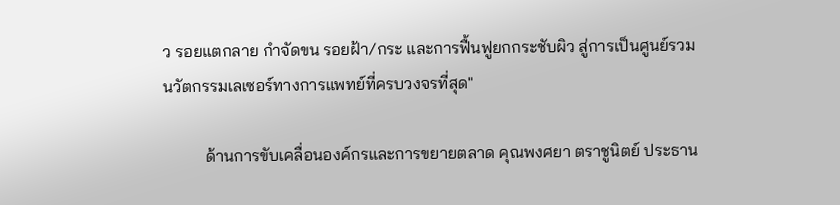ว รอยแตกลาย กำจัดขน รอยฝ้า/กระ และการฟื้นฟูยกกระชับผิว สู่การเป็นศูนย์รวมนวัตกรรมเลเซอร์ทางการแพทย์ที่ครบวงจรที่สุด"

          ด้านการขับเคลื่อนองค์กรและการขยายตลาด คุณพงศยา ตราชูนิตย์ ประธาน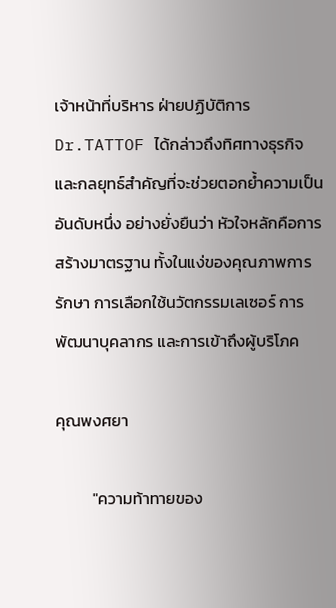เจ้าหน้าที่บริหาร ฝ่ายปฏิบัติการ Dr.TATTOF ได้กล่าวถึงทิศทางธุรกิจ และกลยุทธ์สำคัญที่จะช่วยตอกย้ำความเป็นอันดับหนึ่ง อย่างยั่งยืนว่า หัวใจหลักคือการสร้างมาตรฐาน ทั้งในแง่ของคุณภาพการรักษา การเลือกใช้นวัตกรรมเลเซอร์ การพัฒนาบุคลากร และการเข้าถึงผู้บริโภค

คุณพงศยา

          "ความท้าทายของ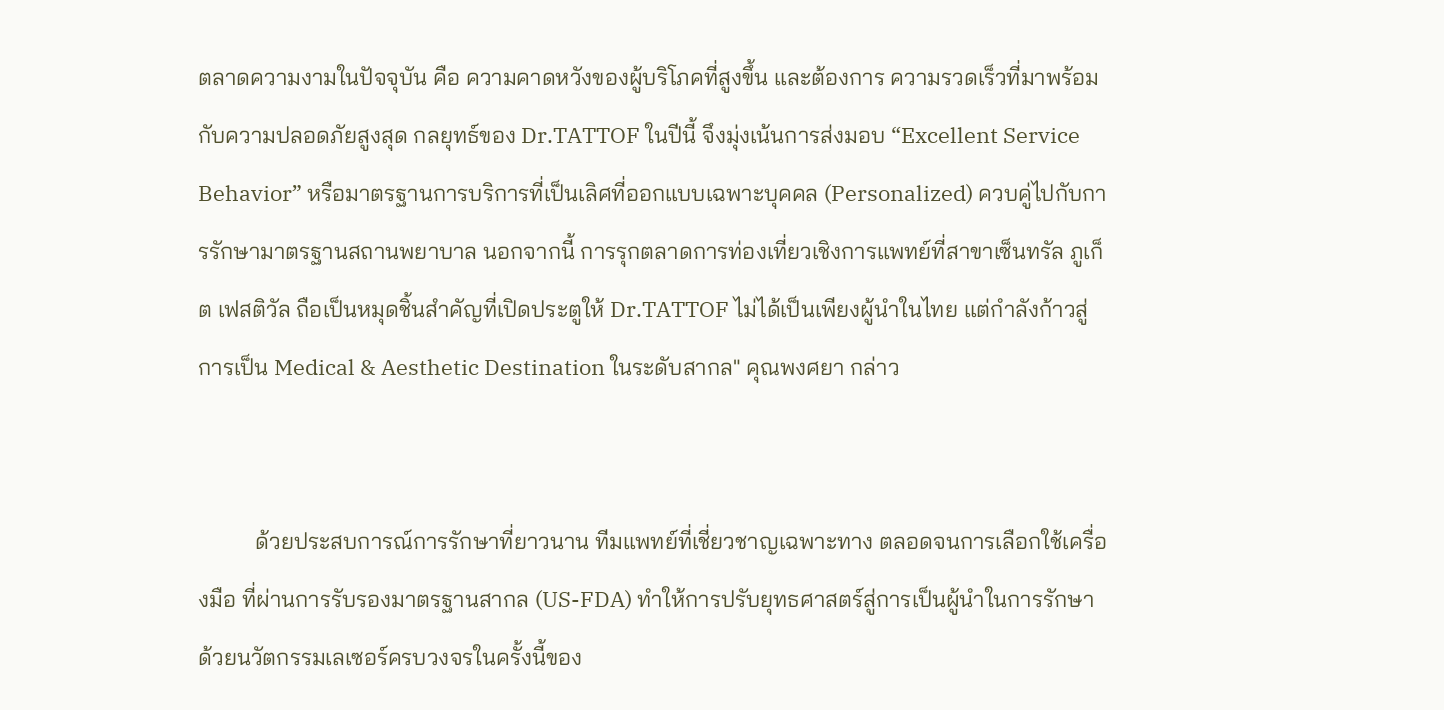ตลาดความงามในปัจจุบัน คือ ความคาดหวังของผู้บริโภคที่สูงขึ้น และต้องการ ความรวดเร็วที่มาพร้อมกับความปลอดภัยสูงสุด กลยุทธ์ของ Dr.TATTOF ในปีนี้ จึงมุ่งเน้นการส่งมอบ “Excellent Service Behavior” หรือมาตรฐานการบริการที่เป็นเลิศที่ออกแบบเฉพาะบุคคล (Personalized) ควบคู่ไปกับการรักษามาตรฐานสถานพยาบาล นอกจากนี้ การรุกตลาดการท่องเที่ยวเชิงการแพทย์ที่สาขาเซ็นทรัล ภูเก็ต เฟสติวัล ถือเป็นหมุดชิ้นสำคัญที่เปิดประตูให้ Dr.TATTOF ไม่ได้เป็นเพียงผู้นำในไทย แต่กำลังก้าวสู่การเป็น Medical & Aesthetic Destination ในระดับสากล" คุณพงศยา กล่าว


          ด้วยประสบการณ์การรักษาที่ยาวนาน ทีมแพทย์ที่เชี่ยวชาญเฉพาะทาง ตลอดจนการเลือกใช้เครื่องมือ ที่ผ่านการรับรองมาตรฐานสากล (US-FDA) ทำให้การปรับยุทธศาสตร์สู่การเป็นผู้นำในการรักษา ด้วยนวัตกรรมเลเซอร์ครบวงจรในครั้งนี้ของ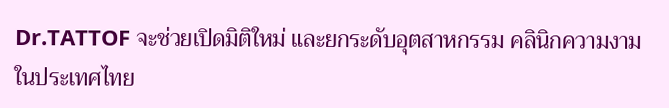Dr.TATTOF จะช่วยเปิดมิติใหม่ และยกระดับอุตสาหกรรม คลินิกความงามในประเทศไทย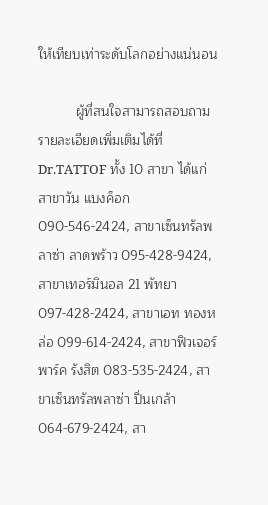ให้เทียบเท่าระดับโลกอย่างแน่นอน

          ผู้ที่สนใจสามารถสอบถามรายละเอียดเพิ่มเติมได้ที่ Dr.TATTOF ทั้ง 10 สาขา ได้แก่ สาขาวัน แบงค็อก 090-546-2424, สาขาเซ็นทรัลพลาซ่า ลาดพร้าว 095-428-9424, สาขาเทอร์มินอล 21 พัทยา 097-428-2424, สาขาเอท ทองหล่อ 099-614-2424, สาขาฟิวเจอร์พาร์ค รังสิต 083-535-2424, สาขาเซ็นทรัลพลาซ่า ปิ่นเกล้า 064-679-2424, สา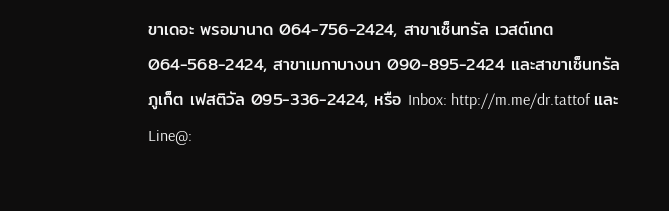ขาเดอะ พรอมานาด 064-756-2424, สาขาเซ็นทรัล เวสต์เกต 064-568-2424, สาขาเมกาบางนา 090-895-2424 และสาขาเซ็นทรัล ภูเก็ต เฟสติวัล 095-336-2424, หรือ Inbox: http://m.me/dr.tattof และ Line@: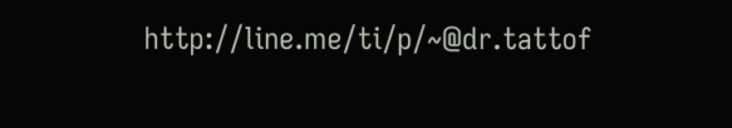http://line.me/ti/p/~@dr.tattof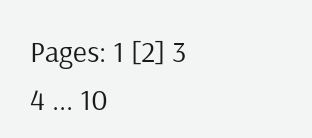Pages: 1 [2] 3 4 ... 10